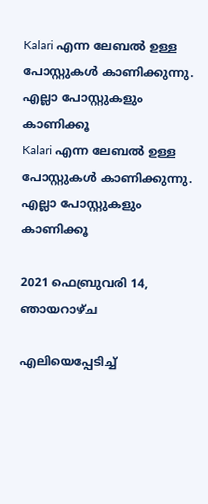Kalari എന്ന ലേബല്‍ ഉള്ള പോസ്റ്റുകള്‍ കാണിക്കുന്നു. എല്ലാ പോസ്റ്റുകളും കാണിക്കൂ
Kalari എന്ന ലേബല്‍ ഉള്ള പോസ്റ്റുകള്‍ കാണിക്കുന്നു. എല്ലാ പോസ്റ്റുകളും കാണിക്കൂ

2021 ഫെബ്രുവരി 14, ഞായറാഴ്‌ച

എലിയെപ്പേടിച്ച്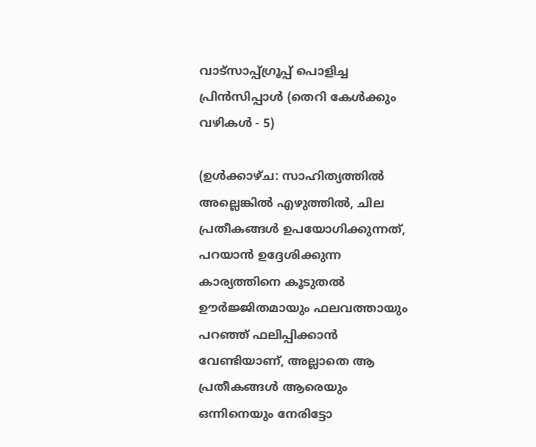വാട്സാപ്പ്ഗ്രൂപ്പ് പൊളിച്ച പ്രിൻസിപ്പാൾ (തെറി കേൾക്കും വഴികൾ - 5)

(ഉൾക്കാഴ്ച: സാഹിത്യത്തിൽ അല്ലെങ്കിൽ എഴുത്തിൽ, ചില പ്രതീകങ്ങൾ ഉപയോഗിക്കുന്നത്, പറയാൻ ഉദ്ദേശിക്കുന്ന കാര്യത്തിനെ കൂടുതൽ ഊർജ്ജിതമായും ഫലവത്തായും പറഞ്ഞ് ഫലിപ്പിക്കാൻ വേണ്ടിയാണ്, അല്ലാതെ ആ പ്രതീകങ്ങൾ ആരെയും ഒന്നിനെയും നേരിട്ടോ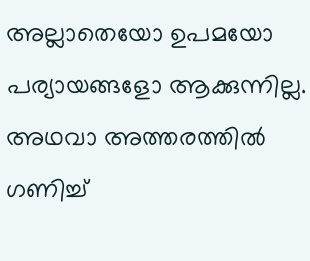അല്ലാതെയോ ഉപമയോ പര്യായങ്ങളോ ആക്കുന്നില്ല. അഥവാ അത്തരത്തിൽ ഗണിച്ച്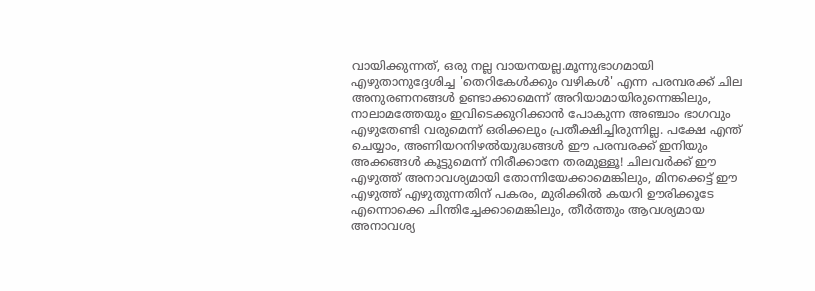വായിക്കുന്നത്, ഒരു നല്ല വായനയല്ല.മൂന്നുഭാഗമായി എഴുതാനുദ്ദേശിച്ച 'തെറികേൾക്കും വഴികൾ' എന്ന പരമ്പരക്ക് ചില അനുരണനങ്ങൾ ഉണ്ടാക്കാമെന്ന് അറിയാമായിരുന്നെങ്കിലും, നാലാമത്തേയും ഇവിടെക്കുറിക്കാൻ പോകുന്ന അഞ്ചാം ഭാഗവും എഴുതേണ്ടി വരുമെന്ന് ഒരിക്കലും പ്രതീക്ഷിച്ചിരുന്നില്ല. പക്ഷേ എന്ത് ചെയ്യാം, അണിയറനിഴൽയുദ്ധങ്ങൾ ഈ പരമ്പരക്ക് ഇനിയും അക്കങ്ങൾ കൂട്ടുമെന്ന് നിരീക്കാനേ തരമുള്ളൂ! ചിലവർക്ക് ഈ എഴുത്ത് അനാവശ്യമായി തോന്നിയേക്കാമെങ്കിലും, മിനക്കെട്ട് ഈ എഴുത്ത് എഴുതുന്നതിന് പകരം, മുരിക്കിൽ കയറി ഊരിക്കൂടേ എന്നൊക്കെ ചിന്തിച്ചേക്കാമെങ്കിലും, തീർത്തും ആവശ്യമായ അനാവശ്യ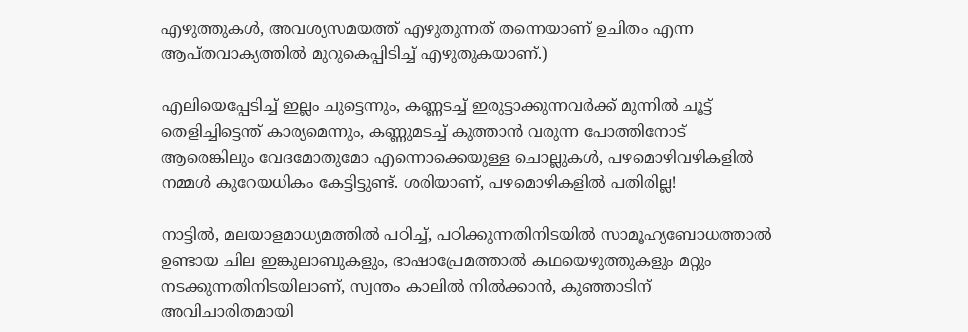എഴുത്തുകൾ, അവശ്യസമയത്ത് എഴുതുന്നത് തന്നെയാണ് ഉചിതം എന്ന ആപ്തവാക്യത്തിൽ മുറുകെപ്പിടിച്ച് എഴുതുകയാണ്.)

എലിയെപ്പേടിച്ച് ഇല്ലം ചുട്ടെന്നും, കണ്ണടച്ച് ഇരുട്ടാക്കുന്നവർക്ക് മുന്നിൽ ചൂട്ട് തെളിച്ചിട്ടെന്ത് കാര്യമെന്നും, കണ്ണുമടച്ച് കുത്താൻ വരുന്ന പോത്തിനോട് ആരെങ്കിലും വേദമോതുമോ എന്നൊക്കെയുള്ള ചൊല്ലുകൾ, പഴമൊഴിവഴികളിൽ നമ്മൾ കുറേയധികം കേട്ടിട്ടുണ്ട്. ശരിയാണ്, പഴമൊഴികളിൽ പതിരില്ല!

നാട്ടിൽ, മലയാളമാധ്യമത്തിൽ പഠിച്ച്, പഠിക്കുന്നതിനിടയിൽ സാമൂഹ്യബോധത്താൽ ഉണ്ടായ ചില ഇങ്കുലാബുകളും, ഭാഷാപ്രേമത്താൽ കഥയെഴുത്തുകളും മറ്റും നടക്കുന്നതിനിടയിലാണ്, സ്വന്തം കാലിൽ നിൽക്കാൻ, കുഞ്ഞാടിന് അവിചാരിതമായി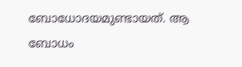ബോധോദയമുണ്ടായത്. ആ ബോധം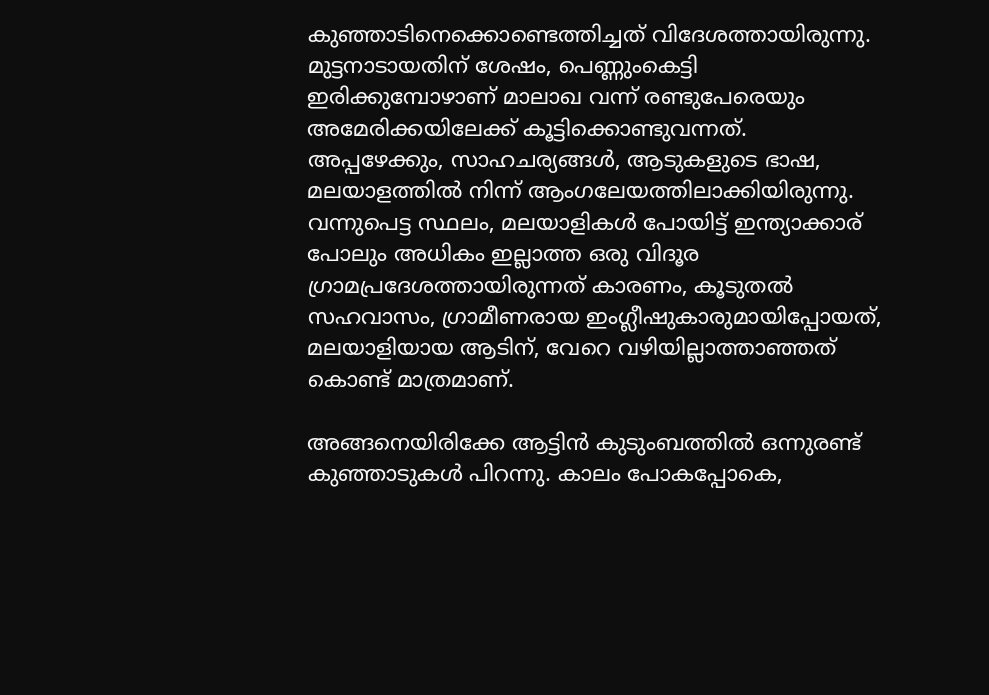കുഞ്ഞാടിനെക്കൊണ്ടെത്തിച്ചത് വിദേശത്തായിരുന്നു. മുട്ടനാടായതിന് ശേഷം, പെണ്ണുംകെട്ടി ഇരിക്കുമ്പോഴാണ് മാലാഖ വന്ന് രണ്ടുപേരെയും അമേരിക്കയിലേക്ക് കൂട്ടിക്കൊണ്ടുവന്നത്. അപ്പഴേക്കും, സാഹചര്യങ്ങൾ, ആടുകളുടെ ഭാഷ, മലയാളത്തിൽ നിന്ന് ആംഗലേയത്തിലാക്കിയിരുന്നു. വന്നുപെട്ട സ്ഥലം, മലയാളികൾ പോയിട്ട് ഇന്ത്യാക്കാര് പോലും അധികം ഇല്ലാത്ത ഒരു വിദൂര ഗ്രാമപ്രദേശത്തായിരുന്നത് കാരണം, കൂടുതൽ സഹവാസം, ഗ്രാമീണരായ ഇംഗ്ലീഷുകാരുമായിപ്പോയത്, മലയാളിയായ ആടിന്, വേറെ വഴിയില്ലാത്താഞ്ഞത് കൊണ്ട് മാത്രമാണ്.

അങ്ങനെയിരിക്കേ ആട്ടിൻ കുടുംബത്തിൽ ഒന്നുരണ്ട്‍ കുഞ്ഞാടുകൾ പിറന്നു. കാലം പോകപ്പോകെ,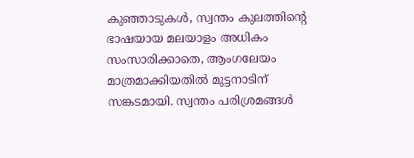കുഞ്ഞാടുകൾ, സ്വന്തം കുലത്തിന്റെ ഭാഷയായ മലയാളം അധികം സംസാരിക്കാതെ, ആംഗലേയം മാത്രമാക്കിയതിൽ മുട്ടനാടിന് സങ്കടമായി. സ്വന്തം പരിശ്രമങ്ങൾ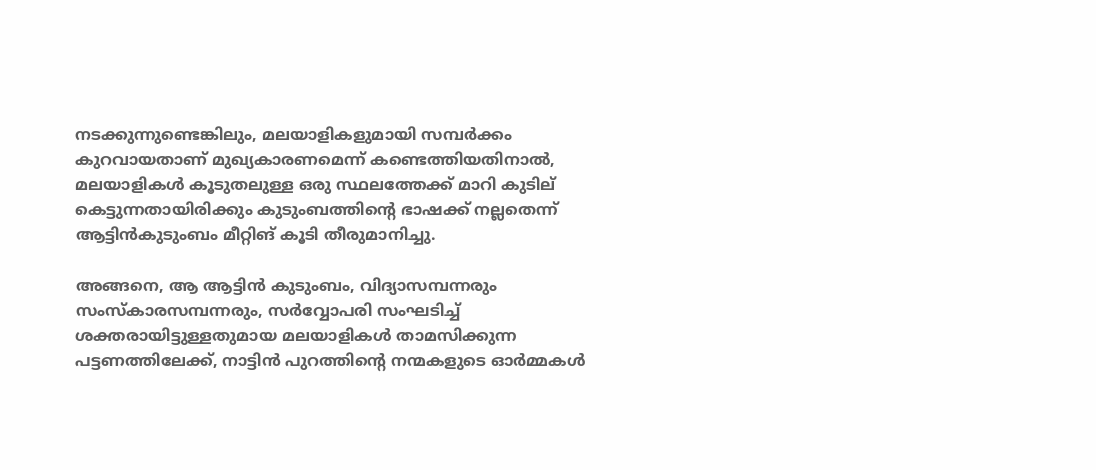നടക്കുന്നുണ്ടെങ്കിലും, മലയാളികളുമായി സമ്പർക്കം കുറവായതാണ് മുഖ്യകാരണമെന്ന് കണ്ടെത്തിയതിനാൽ, മലയാളികൾ കൂടുതലുള്ള ഒരു സ്ഥലത്തേക്ക് മാറി കുടില് കെട്ടുന്നതായിരിക്കും കുടുംബത്തിന്റെ ഭാഷക്ക് നല്ലതെന്ന് ആട്ടിൻകുടുംബം മീറ്റിങ് കൂടി തീരുമാനിച്ചു.

അങ്ങനെ, ആ ആട്ടിൻ കുടുംബം, വിദ്യാസമ്പന്നരും സംസ്കാരസമ്പന്നരും, സർവ്വോപരി സംഘടിച്ച് ശക്തരായിട്ടുള്ളതുമായ മലയാളികൾ താമസിക്കുന്ന പട്ടണത്തിലേക്ക്, നാട്ടിൻ പുറത്തിന്റെ നന്മകളുടെ ഓർമ്മകൾ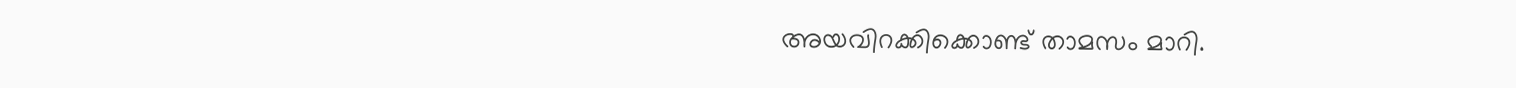അയവിറക്കിക്കൊണ്ട് താമസം മാറി.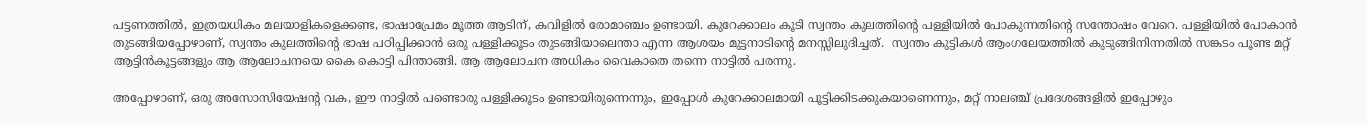പട്ടണത്തിൽ, ഇത്രയധികം മലയാളികളെക്കണ്ട, ഭാഷാപ്രേമം മൂത്ത ആടിന്, കവിളിൽ രോമാഞ്ചം ഉണ്ടായി. കുറേക്കാലം കൂടി സ്വന്തം കുലത്തിന്റെ പള്ളിയിൽ പോകുന്നതിന്റെ സന്തോഷം വേറെ. പള്ളിയിൽ പോകാൻ തുടങ്ങിയപ്പോഴാണ്, സ്വന്തം കുലത്തിന്റെ ഭാഷ പഠിപ്പിക്കാൻ ഒരു പള്ളിക്കൂടം തുടങ്ങിയാലെന്താ എന്ന ആശയം മുട്ടനാടിന്റെ മനസ്സിലുദിച്ചത്.  സ്വന്തം കുട്ടികൾ ആംഗലേയത്തിൽ കുടുങ്ങിനിന്നതിൽ സങ്കടം പൂണ്ട മറ്റ് ആട്ടിൻകൂട്ടങ്ങളും ആ ആലോചനയെ കൈ കൊട്ടി പിന്താങ്ങി. ആ ആലോചന അധികം വൈകാതെ തന്നെ നാട്ടിൽ പരന്നു.

അപ്പോഴാണ്, ഒരു അസോസിയേഷന്റ വക, ഈ നാട്ടിൽ പണ്ടൊരു പള്ളിക്കൂടം ഉണ്ടായിരുന്നെന്നും, ഇപ്പോൾ കുറേക്കാലമായി പൂട്ടിക്കിടക്കുകയാണെന്നും, മറ്റ് നാലഞ്ച് പ്രദേശങ്ങളിൽ ഇപ്പോഴും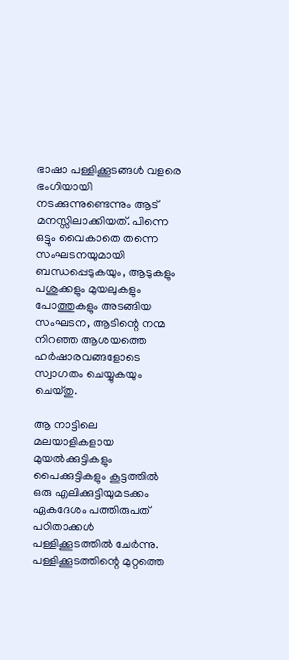ഭാഷാ പള്ളിക്കൂടങ്ങൾ വളരെ ഭംഗിയായി നടക്കുന്നുണ്ടെന്നും ആട് മനസ്സിലാക്കിയത്. പിന്നെ ഒട്ടും വൈകാതെ തന്നെ സംഘടനയുമായി ബന്ധപ്പെടുകയും, ആടുകളും പശുക്കളും മുയലുകളും പോത്തുകളും അടങ്ങിയ സംഘടന, ആടിന്റെ നന്മ നിറഞ്ഞ ആശയത്തെ ഹർഷാരവങ്ങളോടെ സ്വാഗതം ചെയ്യുകയും ചെയ്തു.

ആ നാട്ടിലെ മലയാളികളായ മുയൽക്കുട്ടികളും പൈക്കുട്ടികളും കൂട്ടത്തിൽ ഒരു എലിക്കുട്ടിയുമടക്കം ഏകദേശം പത്തിരുപത് പഠിതാക്കൾ  പള്ളിക്കൂടത്തിൽ ചേർന്നു. പള്ളിക്കൂടത്തിന്റെ മുറ്റത്തെ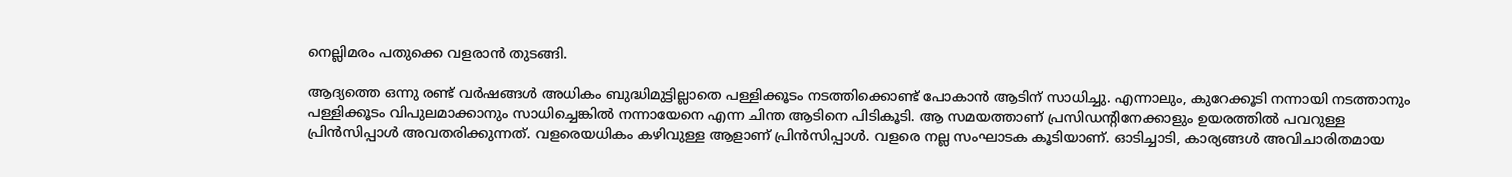നെല്ലിമരം പതുക്കെ വളരാൻ തുടങ്ങി.

ആദ്യത്തെ ഒന്നു രണ്ട് വർഷങ്ങൾ അധികം ബുദ്ധിമുട്ടില്ലാതെ പള്ളിക്കൂടം നടത്തിക്കൊണ്ട് പോകാൻ ആടിന് സാധിച്ചു. എന്നാലും, കുറേക്കൂടി നന്നായി നടത്താനും പള്ളിക്കൂടം വിപുലമാക്കാനും സാധിച്ചെങ്കിൽ നന്നായേനെ എന്ന ചിന്ത ആടിനെ പിടികൂടി. ആ സമയത്താണ് പ്രസിഡന്റിനേക്കാളും ഉയരത്തിൽ പവറുള്ള പ്രിൻസിപ്പാൾ അവതരിക്കുന്നത്. വളരെയധികം കഴിവുള്ള ആളാണ് പ്രിൻസിപ്പാൾ. വളരെ നല്ല സംഘാടക കൂടിയാണ്. ഓടിച്ചാടി, കാര്യങ്ങൾ അവിചാരിതമായ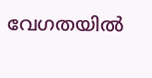വേഗതയിൽ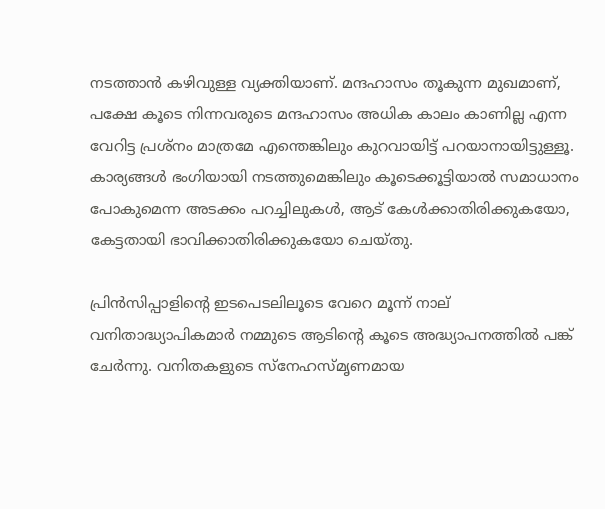നടത്താൻ കഴിവുള്ള വ്യക്തിയാണ്. മന്ദഹാസം തൂകുന്ന മുഖമാണ്, പക്ഷേ കൂടെ നിന്നവരുടെ മന്ദഹാസം അധിക കാലം കാണില്ല എന്ന വേറിട്ട പ്രശ്നം മാത്രമേ എന്തെങ്കിലും കുറവായിട്ട് പറയാനായിട്ടുള്ളൂ. കാര്യങ്ങൾ ഭംഗിയായി നടത്തുമെങ്കിലും കൂടെക്കൂട്ടിയാൽ സമാധാനം പോകുമെന്ന അടക്കം പറച്ചിലുകൾ, ആട് കേൾക്കാതിരിക്കുകയോ, കേട്ടതായി ഭാവിക്കാതിരിക്കുകയോ ചെയ്തു.

പ്രിൻസിപ്പാളിന്റെ ഇടപെടലിലൂടെ വേറെ മൂന്ന് നാല് വനിതാദ്ധ്യാപികമാർ നമ്മുടെ ആടിന്റെ കൂടെ അദ്ധ്യാപനത്തിൽ പങ്ക് ചേർന്നു. വനിതകളുടെ സ്നേഹസ്മൃണമായ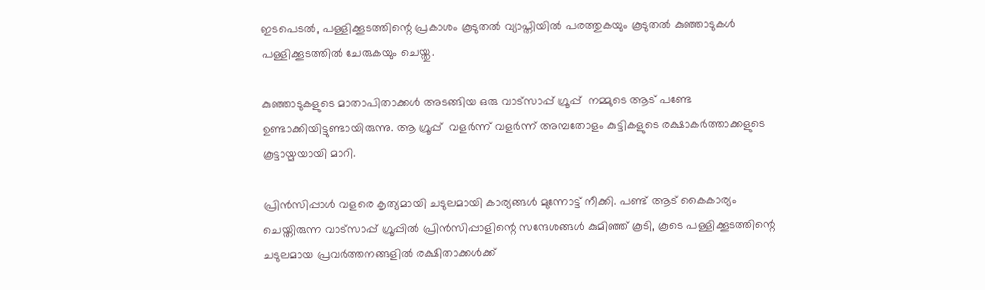ഇടപെടൽ, പള്ളിക്കൂടത്തിന്റെ പ്രകാശം കൂടുതൽ വ്യാപ്തിയിൽ പരത്തുകയും കൂടുതൽ കുഞ്ഞാടുകൾ പള്ളിക്കൂടത്തിൽ ചേരുകയും ചെയ്തു.

കുഞ്ഞാടുകളുടെ മാതാപിതാക്കൾ അടങ്ങിയ ഒരു വാട്സാപ്പ് ഗ്രൂപ്പ്  നമ്മുടെ ആട് പണ്ടേ ഉണ്ടാക്കിയിട്ടുണ്ടായിരുന്നു. ആ ഗ്രൂപ്പ്  വളർന്ന് വളർന്ന് അമ്പതോളം കുട്ടികളുടെ രക്ഷാകർത്താക്കളുടെ കൂട്ടായ്മയായി മാറി.

പ്രിൻസിപ്പാൾ വളരെ കൃത്യമായി ചടുലമായി കാര്യങ്ങൾ മുന്നോട്ട് നീക്കി. പണ്ട് ആട് കൈകാര്യം ചെയ്തിരുന്ന വാട്സാപ്പ് ഗ്രൂപ്പിൽ പ്രിൻസിപ്പാളിന്റെ സന്ദേശങ്ങൾ കുമിഞ്ഞ് കൂടി, കൂടെ പള്ളിക്കൂടത്തിന്റെ ചടുലമായ പ്രവർത്തനങ്ങളിൽ രക്ഷിതാക്കൾക്ക്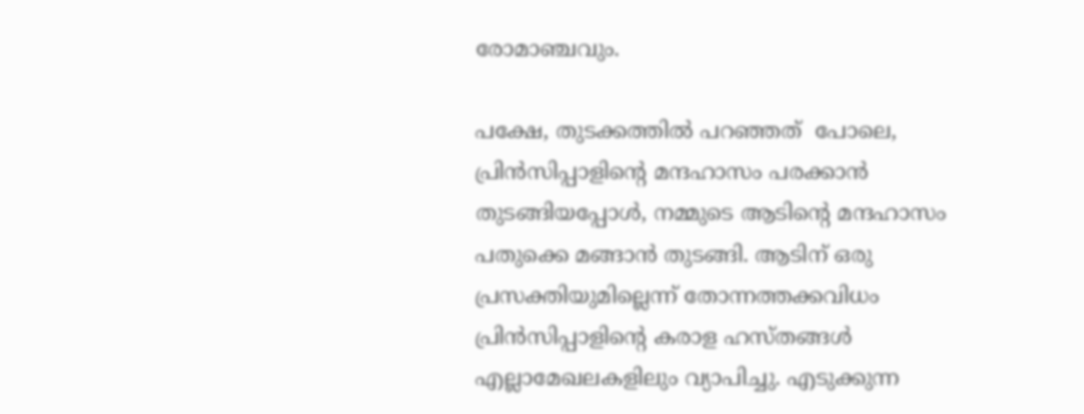രോമാഞ്ചവും.

പക്ഷേ, തുടക്കത്തിൽ പറഞ്ഞത്  പോലെ, പ്രിൻസിപ്പാളിന്റെ മന്ദഹാസം പരക്കാൻ തുടങ്ങിയപ്പോൾ, നമ്മുടെ ആടിന്റെ മന്ദഹാസം പതുക്കെ മങ്ങാൻ തുടങ്ങി. ആടിന് ഒരു പ്രസക്തിയുമില്ലെന്ന് തോന്നത്തക്കവിധം പ്രിൻസിപ്പാളിന്റെ കരാള ഹസ്‌തങ്ങൾ എല്ലാമേഖലകളിലും വ്യാപിച്ചു. എടുക്കുന്ന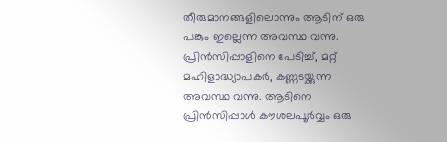തീരുമാനങ്ങളിലൊന്നും ആടിന് ഒരു പങ്കും ഇല്ലെന്ന അവസ്ഥ വന്നു. പ്രിൻസിപ്പാളിനെ പേടിച്ച്, മറ്റ് മഹിളാദ്ധ്യാപകർ, കണ്ണടയ്ക്കുന്ന അവസ്ഥ വന്നു. ആടിനെ പ്രിൻസിപ്പാൾ കൗശലപൂർവ്വം ഒരു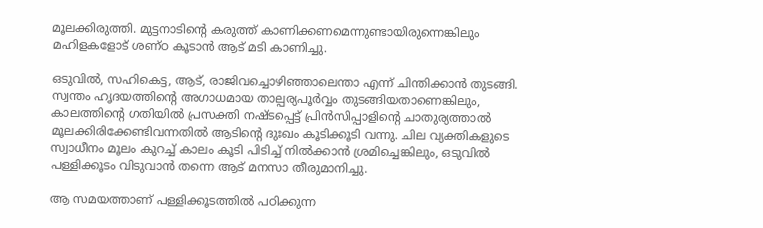മൂലക്കിരുത്തി. മുട്ടനാടിന്റെ കരുത്ത് കാണിക്കണമെന്നുണ്ടായിരുന്നെങ്കിലും മഹിളകളോട് ശണ്ഠ കൂടാൻ ആട് മടി കാണിച്ചു.

ഒടുവിൽ, സഹികെട്ട, ആട്‌, രാജിവച്ചൊഴിഞ്ഞാലെന്താ എന്ന് ചിന്തിക്കാൻ തുടങ്ങി. സ്വന്തം ഹൃദയത്തിന്റെ അഗാധമായ താല്പര്യപൂർവ്വം തുടങ്ങിയതാണെങ്കിലും, കാലത്തിന്റെ ഗതിയിൽ പ്രസക്തി നഷ്ടപ്പെട്ട് പ്രിൻസിപ്പാളിന്റെ ചാതുര്യത്താൽ മൂലക്കിരിക്കേണ്ടിവന്നതിൽ ആടിന്റെ ദുഃഖം കൂടിക്കൂടി വന്നു. ചില വ്യക്തികളുടെ സ്വാധീനം മൂലം കുറച്ച് കാലം കൂടി പിടിച്ച് നിൽക്കാൻ ശ്രമിച്ചെങ്കിലും, ഒടുവിൽ പള്ളിക്കൂടം വിടുവാൻ തന്നെ ആട് മനസാ തീരുമാനിച്ചു.

ആ സമയത്താണ് പള്ളിക്കൂടത്തിൽ പഠിക്കുന്ന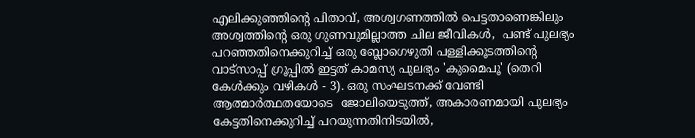എലിക്കുഞ്ഞിന്റെ പിതാവ്, അശ്വഗണത്തിൽ പെട്ടതാണെങ്കിലും അശ്വത്തിന്റെ ഒരു ഗുണവുമില്ലാത്ത ചില ജീവികൾ,  പണ്ട് പുലഭ്യം പറഞ്ഞതിനെക്കുറിച്ച് ഒരു ബ്ലോഗെഴുതി പള്ളിക്കൂടത്തിന്റെ വാട്സാപ്പ് ഗ്രൂപ്പിൽ ഇട്ടത് കാമസ്യ പുലഭ്യം 'കുമൈപൂ' (തെറി കേൾക്കും വഴികൾ - 3). ഒരു സംഘടനക്ക് വേണ്ടി ആത്മാർത്ഥതയോടെ  ജോലിയെടുത്ത്, അകാരണമായി പുലഭ്യം കേട്ടതിനെക്കുറിച്ച് പറയുന്നതിനിടയിൽ,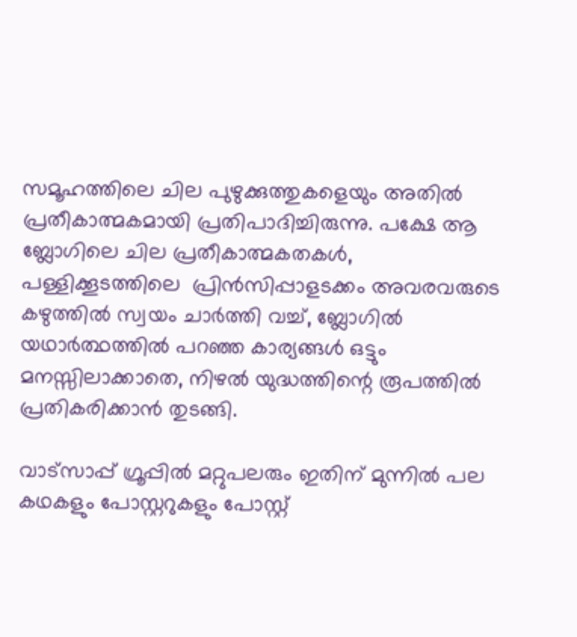സമൂഹത്തിലെ ചില പുഴുക്കുത്തുകളെയും അതിൽ പ്രതീകാത്മകമായി പ്രതിപാദിച്ചിരുന്നു. പക്ഷേ ആ ബ്ലോഗിലെ ചില പ്രതീകാത്മകതകൾ, പള്ളിക്കൂടത്തിലെ  പ്രിൻസിപ്പാളടക്കം അവരവരുടെ കഴുത്തിൽ സ്വയം ചാർത്തി വച്ച്, ബ്ലോഗിൽ യഥാർത്ഥത്തിൽ പറഞ്ഞ കാര്യങ്ങൾ ഒട്ടും മനസ്സിലാക്കാതെ, നിഴൽ യുദ്ധത്തിന്റെ രൂപത്തിൽ പ്രതികരിക്കാൻ തുടങ്ങി.

വാട്സാപ്പ് ഗ്രൂപ്പിൽ മറ്റുപലരും ഇതിന് മുന്നിൽ പല കഥകളും പോസ്റ്ററുകളും പോസ്റ്റ്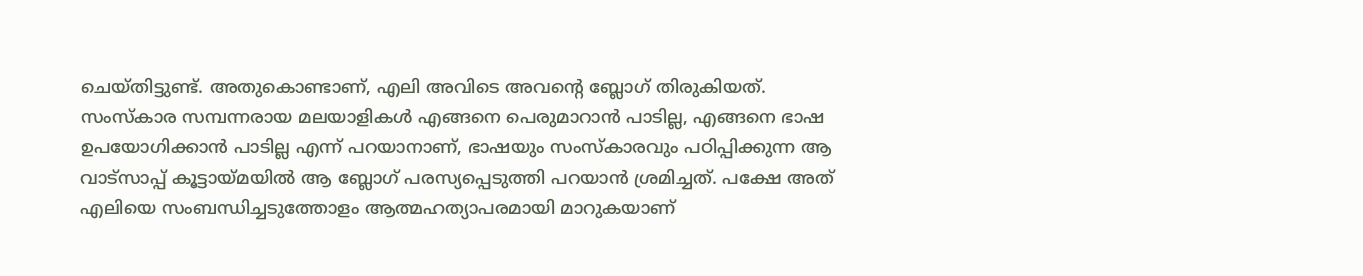ചെയ്തിട്ടുണ്ട്. അതുകൊണ്ടാണ്, എലി അവിടെ അവന്റെ ബ്ലോഗ് തിരുകിയത്. സംസ്കാര സമ്പന്നരായ മലയാളികൾ എങ്ങനെ പെരുമാറാൻ പാടില്ല, എങ്ങനെ ഭാഷ ഉപയോഗിക്കാൻ പാടില്ല എന്ന് പറയാനാണ്, ഭാഷയും സംസ്കാരവും പഠിപ്പിക്കുന്ന ആ വാട്സാപ്പ് കൂട്ടായ്മയിൽ ആ ബ്ലോഗ് പരസ്യപ്പെടുത്തി പറയാൻ ശ്രമിച്ചത്. പക്ഷേ അത് എലിയെ സംബന്ധിച്ചടുത്തോളം ആത്മഹത്യാപരമായി മാറുകയാണ്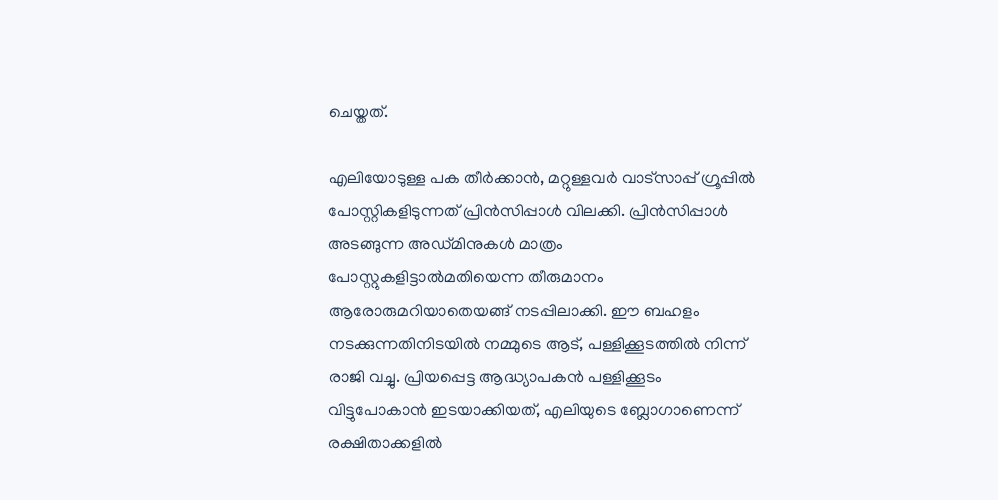ചെയ്തത്.

എലിയോടുള്ള പക തീർക്കാൻ, മറ്റുള്ളവർ വാട്സാപ്പ് ഗ്രൂപ്പിൽ പോസ്റ്റികളിടുന്നത് പ്രിൻസിപ്പാൾ വിലക്കി. പ്രിൻസിപ്പാൾ അടങ്ങുന്ന അഡ്മിനുകൾ മാത്രം പോസ്റ്റുകളിട്ടാൽമതിയെന്ന തീരുമാനം ആരോരുമറിയാതെയങ്ങ് നടപ്പിലാക്കി. ഈ ബഹളം നടക്കുന്നതിനിടയിൽ നമ്മുടെ ആട്, പള്ളിക്കൂടത്തിൽ നിന്ന് രാജി വച്ചു. പ്രിയപ്പെട്ട ആദ്ധ്യാപകൻ പള്ളിക്കൂടം വിട്ടുപോകാൻ ഇടയാക്കിയത്, എലിയുടെ ബ്ലോഗാണെന്ന് രക്ഷിതാക്കളിൽ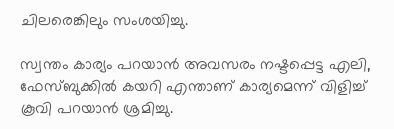ചിലരെങ്കിലും സംശയിച്ചു.

സ്വന്തം കാര്യം പറയാൻ അവസരം നഷ്ടപ്പെട്ട എലി, ഫേസ്‌ബുക്കിൽ കയറി എന്താണ് കാര്യമെന്ന് വിളിച്ച് കൂവി പറയാൻ ശ്രമിച്ചു.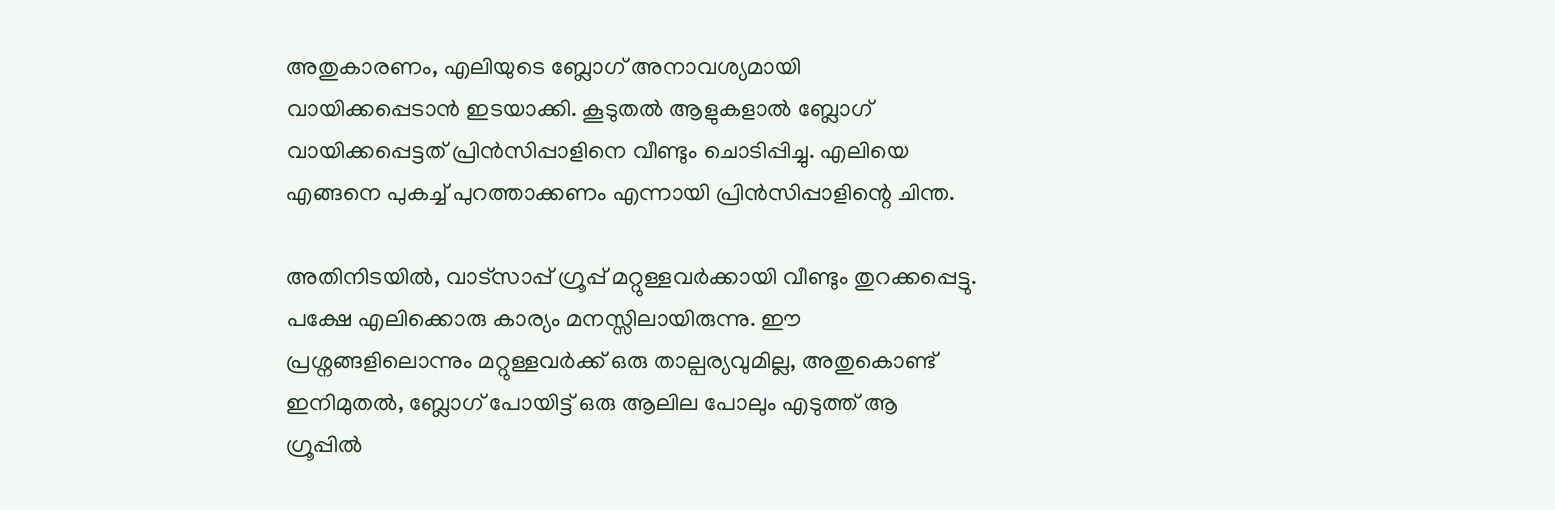അതുകാരണം, എലിയുടെ ബ്ലോഗ് അനാവശ്യമായി വായിക്കപ്പെടാൻ ഇടയാക്കി. കൂടുതൽ ആളുകളാൽ ബ്ലോഗ് വായിക്കപ്പെട്ടത് പ്രിൻസിപ്പാളിനെ വീണ്ടും ചൊടിപ്പിച്ചു. എലിയെ എങ്ങനെ പുകച്ച് പുറത്താക്കണം എന്നായി പ്രിൻസിപ്പാളിന്റെ ചിന്ത.

അതിനിടയിൽ, വാട്സാപ്പ് ഗ്രൂപ്പ് മറ്റുള്ളവർക്കായി വീണ്ടും തുറക്കപ്പെട്ടു. പക്ഷേ എലിക്കൊരു കാര്യം മനസ്സിലായിരുന്നു. ഈ പ്രശ്നങ്ങളിലൊന്നും മറ്റുള്ളവർക്ക് ഒരു താല്പര്യവുമില്ല, അതുകൊണ്ട് ഇനിമുതൽ, ബ്ലോഗ് പോയിട്ട് ഒരു ആലില പോലും എടുത്ത് ആ ഗ്രൂപ്പിൽ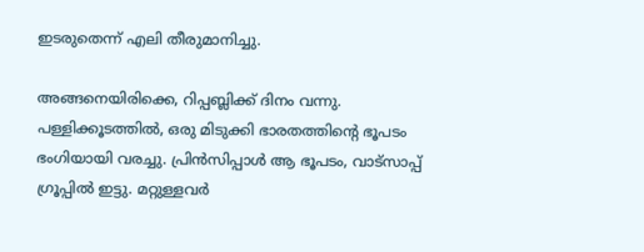ഇടരുതെന്ന് എലി തീരുമാനിച്ചു.

അങ്ങനെയിരിക്കെ, റിപ്പബ്ലിക്ക് ദിനം വന്നു. പള്ളിക്കൂടത്തിൽ, ഒരു മിടുക്കി ഭാരതത്തിന്റെ ഭൂപടം ഭംഗിയായി വരച്ചു. പ്രിൻസിപ്പാൾ ആ ഭൂപടം, വാട്സാപ്പ് ഗ്രൂപ്പിൽ ഇട്ടു. മറ്റുള്ളവർ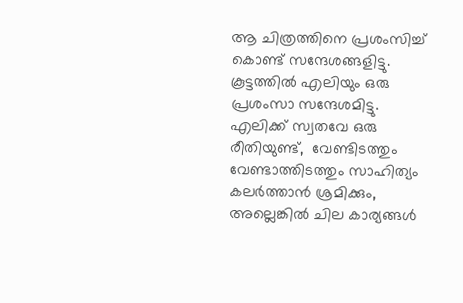ആ ചിത്രത്തിനെ പ്രശംസിച്ച് കൊണ്ട് സന്ദേശങ്ങളിട്ടു. കൂട്ടത്തിൽ എലിയും ഒരു പ്രശംസാ സന്ദേശമിട്ടു. എലിക്ക് സ്വതവേ ഒരു  രീതിയുണ്ട്,  വേണ്ടിടത്തും വേണ്ടാത്തിടത്തും സാഹിത്യം കലർത്താൻ ശ്രമിക്കും, അല്ലെങ്കിൽ ചില കാര്യങ്ങൾ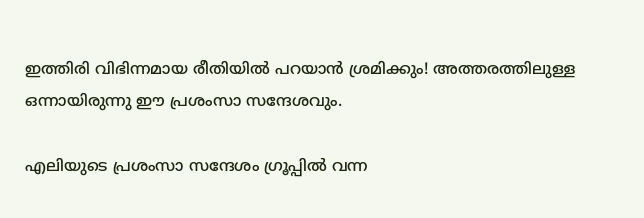ഇത്തിരി വിഭിന്നമായ രീതിയിൽ പറയാൻ ശ്രമിക്കും! അത്തരത്തിലുള്ള ഒന്നായിരുന്നു ഈ പ്രശംസാ സന്ദേശവും.

എലിയുടെ പ്രശംസാ സന്ദേശം ഗ്രൂപ്പിൽ വന്ന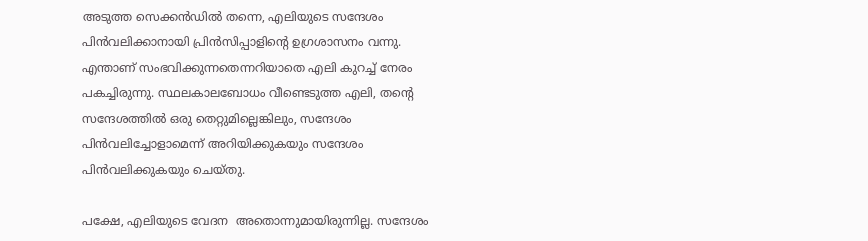അടുത്ത സെക്കൻഡിൽ തന്നെ, എലിയുടെ സന്ദേശം പിൻവലിക്കാനായി പ്രിൻസിപ്പാളിന്റെ ഉഗ്രശാസനം വന്നു. എന്താണ് സംഭവിക്കുന്നതെന്നറിയാതെ എലി കുറച്ച് നേരം പകച്ചിരുന്നു. സ്ഥലകാലബോധം വീണ്ടെടുത്ത എലി, തന്റെ സന്ദേശത്തിൽ ഒരു തെറ്റുമില്ലെങ്കിലും, സന്ദേശം പിൻവലിച്ചോളാമെന്ന് അറിയിക്കുകയും സന്ദേശം പിൻവലിക്കുകയും ചെയ്തു.

പക്ഷേ, എലിയുടെ വേദന  അതൊന്നുമായിരുന്നില്ല. സന്ദേശം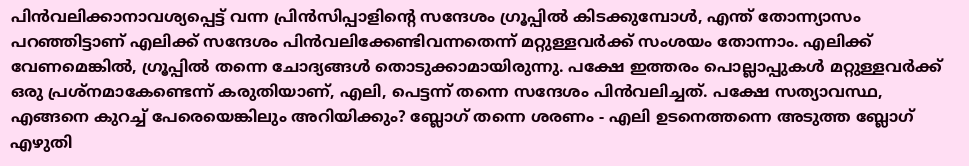പിൻവലിക്കാനാവശ്യപ്പെട്ട് വന്ന പ്രിൻസിപ്പാളിന്റെ സന്ദേശം ഗ്രൂപ്പിൽ കിടക്കുമ്പോൾ, എന്ത് തോന്ന്യാസം പറഞ്ഞിട്ടാണ് എലിക്ക് സന്ദേശം പിൻവലിക്കേണ്ടിവന്നതെന്ന് മറ്റുള്ളവർക്ക് സംശയം തോന്നാം. എലിക്ക് വേണമെങ്കിൽ, ഗ്രൂപ്പിൽ തന്നെ ചോദ്യങ്ങൾ തൊടുക്കാമായിരുന്നു. പക്ഷേ ഇത്തരം പൊല്ലാപ്പുകൾ മറ്റുള്ളവർക്ക് ഒരു പ്രശ്നമാകേണ്ടെന്ന് കരുതിയാണ്, എലി, പെട്ടന്ന് തന്നെ സന്ദേശം പിൻവലിച്ചത്. പക്ഷേ സത്യാവസ്ഥ, എങ്ങനെ കുറച്ച് പേരെയെങ്കിലും അറിയിക്കും? ബ്ലോഗ് തന്നെ ശരണം - എലി ഉടനെത്തന്നെ അടുത്ത ബ്ലോഗ് എഴുതി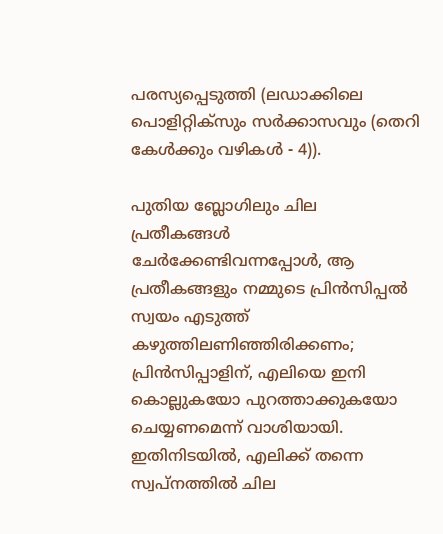പരസ്യപ്പെടുത്തി (ലഡാക്കിലെ പൊളിറ്റിക്‌സും സർക്കാസവും (തെറി കേൾക്കും വഴികൾ - 4)).

പുതിയ ബ്ലോഗിലും ചില പ്രതീകങ്ങൾ  ചേർക്കേണ്ടിവന്നപ്പോൾ, ആ പ്രതീകങ്ങളും നമ്മുടെ പ്രിൻസിപ്പൽ സ്വയം എടുത്ത് കഴുത്തിലണിഞ്ഞിരിക്കണം; പ്രിൻസിപ്പാളിന്, എലിയെ ഇനി കൊല്ലുകയോ പുറത്താക്കുകയോ ചെയ്യണമെന്ന് വാശിയായി. ഇതിനിടയിൽ, എലിക്ക് തന്നെ സ്വപ്നത്തിൽ ചില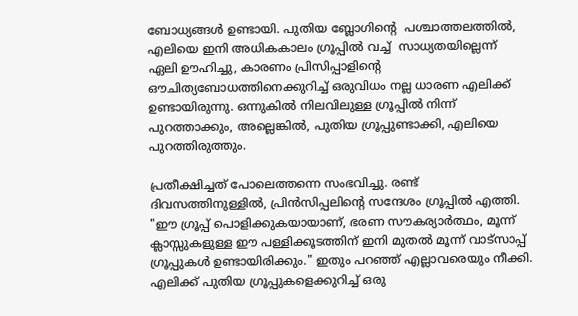ബോധ്യങ്ങൾ ഉണ്ടായി. പുതിയ ബ്ലോഗിന്റെ  പശ്ചാത്തലത്തിൽ, എലിയെ ഇനി അധികകാലം ഗ്രൂപ്പിൽ വച്ച്  സാധ്യതയില്ലെന്ന് ഏലി ഊഹിച്ചു, കാരണം പ്രിസിപ്പാളിന്റെ ഔചിത്യബോധത്തിനെക്കുറിച്ച് ഒരുവിധം നല്ല ധാരണ എലിക്ക് ഉണ്ടായിരുന്നു. ഒന്നുകിൽ നിലവിലുള്ള ഗ്രൂപ്പിൽ നിന്ന് പുറത്താക്കും, അല്ലെങ്കിൽ, പുതിയ ഗ്രൂപ്പുണ്ടാക്കി, എലിയെ പുറത്തിരുത്തും.

പ്രതീക്ഷിച്ചത് പോലെത്തന്നെ സംഭവിച്ചു. രണ്ട്  ദിവസത്തിനുള്ളിൽ, പ്രിൻസിപ്പലിന്റെ സന്ദേശം ഗ്രൂപ്പിൽ എത്തി. "ഈ ഗ്രൂപ്പ് പൊളിക്കുകയായാണ്, ഭരണ സൗകര്യാർത്ഥം, മൂന്ന് ക്ലാസ്സുകളുള്ള ഈ പള്ളിക്കൂടത്തിന് ഇനി മുതൽ മൂന്ന് വാട്സാപ്പ് ഗ്രൂപ്പുകൾ ഉണ്ടായിരിക്കും." ഇതും പറഞ്ഞ് എല്ലാവരെയും നീക്കി. എലിക്ക് പുതിയ ഗ്രൂപ്പുകളെക്കുറിച്ച് ഒരു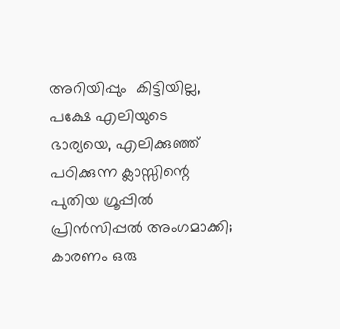അറിയിപ്പും  കിട്ടിയില്ല, പക്ഷേ എലിയുടെ  ഭാര്യയെ, എലിക്കുഞ്ഞ് പഠിക്കുന്ന ക്ലാസ്സിന്റെ പുതിയ ഗ്രൂപ്പിൽ പ്രിൻസിപ്പൽ അംഗമാക്കി; കാരണം ഒരു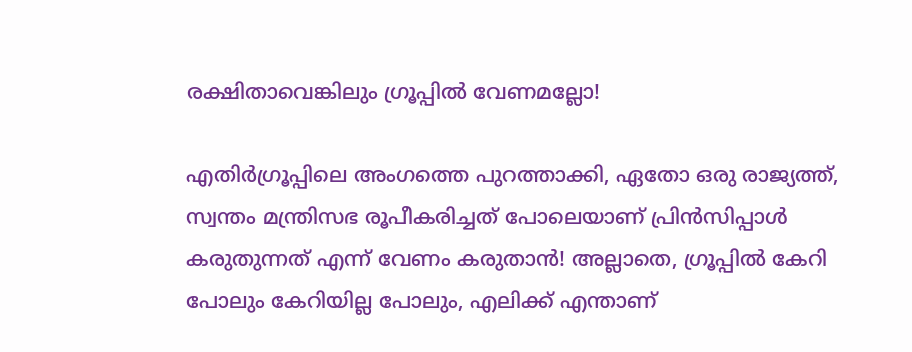രക്ഷിതാവെങ്കിലും ഗ്രൂപ്പിൽ വേണമല്ലോ!

എതിർഗ്രൂപ്പിലെ അംഗത്തെ പുറത്താക്കി, ഏതോ ഒരു രാജ്യത്ത്, സ്വന്തം മന്ത്രിസഭ രൂപീകരിച്ചത് പോലെയാണ് പ്രിൻസിപ്പാൾ കരുതുന്നത് എന്ന് വേണം കരുതാൻ! അല്ലാതെ, ഗ്രൂപ്പിൽ കേറി പോലും കേറിയില്ല പോലും, എലിക്ക് എന്താണ്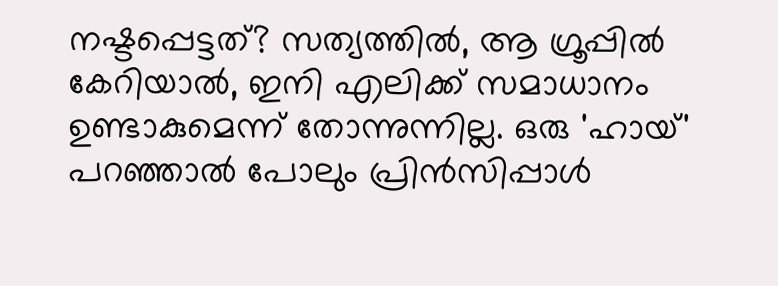നഷ്ടപ്പെട്ടത്? സത്യത്തിൽ, ആ ഗ്രൂപ്പിൽ കേറിയാൽ, ഇനി എലിക്ക് സമാധാനം ഉണ്ടാകുമെന്ന് തോന്നുന്നില്ല. ഒരു 'ഹായ്' പറഞ്ഞാൽ പോലും പ്രിൻസിപ്പാൾ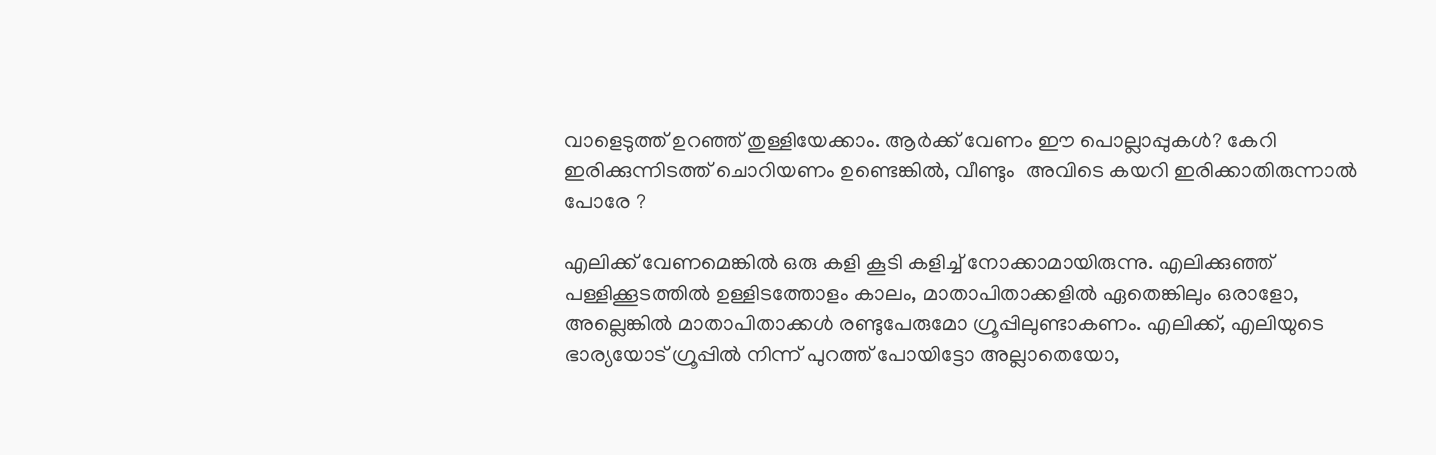വാളെടുത്ത് ഉറഞ്ഞ് തുള്ളിയേക്കാം. ആർക്ക് വേണം ഈ പൊല്ലാപ്പുകൾ? കേറി ഇരിക്കുന്നിടത്ത് ചൊറിയണം ഉണ്ടെങ്കിൽ, വീണ്ടും  അവിടെ കയറി ഇരിക്കാതിരുന്നാൽ പോരേ ?

എലിക്ക് വേണമെങ്കിൽ ഒരു കളി കൂടി കളിച്ച് നോക്കാമായിരുന്നു. എലിക്കുഞ്ഞ് പള്ളിക്കൂടത്തിൽ ഉള്ളിടത്തോളം കാലം, മാതാപിതാക്കളിൽ ഏതെങ്കിലും ഒരാളോ, അല്ലെങ്കിൽ മാതാപിതാക്കൾ രണ്ടുപേരുമോ ഗ്രൂപ്പിലുണ്ടാകണം. എലിക്ക്, എലിയുടെ ഭാര്യയോട് ഗ്രൂപ്പിൽ നിന്ന് പുറത്ത് പോയിട്ടോ അല്ലാതെയോ,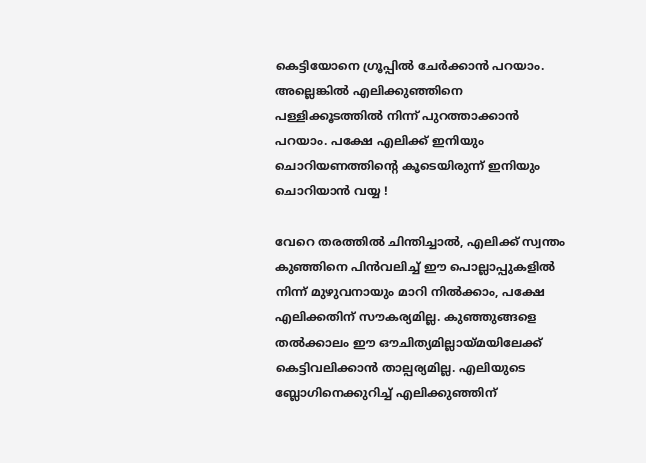കെട്ടിയോനെ ഗ്രൂപ്പിൽ ചേർക്കാൻ പറയാം. അല്ലെങ്കിൽ എലിക്കുഞ്ഞിനെ പള്ളിക്കൂടത്തിൽ നിന്ന് പുറത്താക്കാൻ പറയാം. പക്ഷേ എലിക്ക് ഇനിയും ചൊറിയണത്തിന്റെ കൂടെയിരുന്ന് ഇനിയും ചൊറിയാൻ വയ്യ !

വേറെ തരത്തിൽ ചിന്തിച്ചാൽ, എലിക്ക് സ്വന്തം കുഞ്ഞിനെ പിൻവലിച്ച് ഈ പൊല്ലാപ്പുകളിൽ നിന്ന് മുഴുവനായും മാറി നിൽക്കാം, പക്ഷേ  എലിക്കതിന് സൗകര്യമില്ല. കുഞ്ഞുങ്ങളെ തൽക്കാലം ഈ ഔചിത്യമില്ലായ്മയിലേക്ക് കെട്ടിവലിക്കാൻ താല്പര്യമില്ല. എലിയുടെ ബ്ലോഗിനെക്കുറിച്ച് എലിക്കുഞ്ഞിന്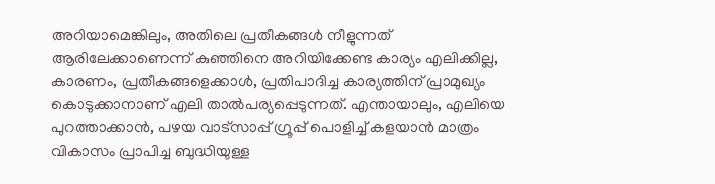അറിയാമെങ്കിലും, അതിലെ പ്രതീകങ്ങൾ നീളുന്നത് ആരിലേക്കാണെന്ന് കുഞ്ഞിനെ അറിയിക്കേണ്ട കാര്യം എലിക്കില്ല, കാരണം, പ്രതീകങ്ങളെക്കാൾ, പ്രതിപാദിച്ച കാര്യത്തിന് പ്രാമുഖ്യം കൊടുക്കാനാണ് എലി താൽപര്യപ്പെടുന്നത്. എന്തായാലും, എലിയെ പുറത്താക്കാൻ, പഴയ വാട്സാപ്പ് ഗ്രൂപ്പ് പൊളിച്ച് കളയാൻ മാത്രം വികാസം പ്രാപിച്ച ബുദ്ധിയുള്ള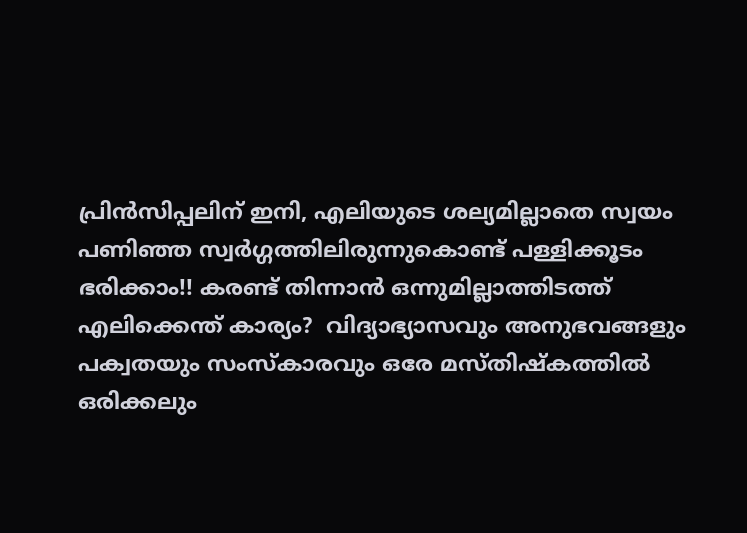പ്രിൻസിപ്പലിന് ഇനി, എലിയുടെ ശല്യമില്ലാതെ സ്വയം പണിഞ്ഞ സ്വർഗ്ഗത്തിലിരുന്നുകൊണ്ട് പള്ളിക്കൂടം ഭരിക്കാം!! കരണ്ട് തിന്നാൻ ഒന്നുമില്ലാത്തിടത്ത് എലിക്കെന്ത് കാര്യം?  വിദ്യാഭ്യാസവും അനുഭവങ്ങളും പക്വതയും സംസ്കാരവും ഒരേ മസ്തിഷ്കത്തിൽ ഒരിക്കലും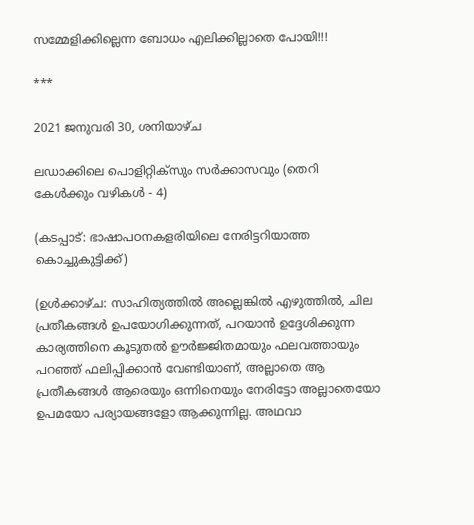സമ്മേളിക്കില്ലെന്ന ബോധം എലിക്കില്ലാതെ പോയി!!!

***

2021 ജനുവരി 30, ശനിയാഴ്‌ച

ലഡാക്കിലെ പൊളിറ്റിക്‌സും സർക്കാസവും (തെറി കേൾക്കും വഴികൾ - 4)

(കടപ്പാട്: ഭാഷാപഠനകളരിയിലെ നേരിട്ടറിയാത്ത കൊച്ചുകുട്ടിക്ക്)

(ഉൾക്കാഴ്ച: സാഹിത്യത്തിൽ അല്ലെങ്കിൽ എഴുത്തിൽ, ചില പ്രതീകങ്ങൾ ഉപയോഗിക്കുന്നത്, പറയാൻ ഉദ്ദേശിക്കുന്ന കാര്യത്തിനെ കൂടുതൽ ഊർജ്ജിതമായും ഫലവത്തായും പറഞ്ഞ് ഫലിപ്പിക്കാൻ വേണ്ടിയാണ്, അല്ലാതെ ആ പ്രതീകങ്ങൾ ആരെയും ഒന്നിനെയും നേരിട്ടോ അല്ലാതെയോ ഉപമയോ പര്യായങ്ങളോ ആക്കുന്നില്ല. അഥവാ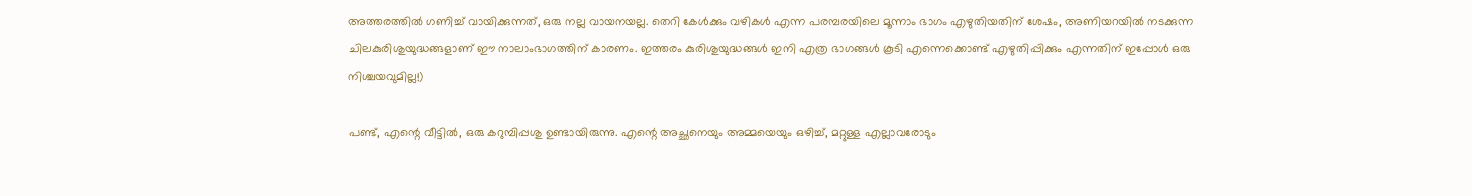അത്തരത്തിൽ ഗണിച്ച് വായിക്കുന്നത്, ഒരു നല്ല വായനയല്ല. തെറി കേൾക്കും വഴികൾ എന്ന പരമ്പരയിലെ മൂന്നാം ഭാഗം എഴുതിയതിന് ശേഷം, അണിയറയിൽ നടക്കുന്ന ചിലകുരിശുയുദ്ധങ്ങളാണ് ഈ നാലാംഭാഗത്തിന് കാരണം. ഇത്തരം കുരിശുയുദ്ധങ്ങൾ ഇനി എത്ര ഭാഗങ്ങൾ കൂടി എന്നെക്കൊണ്ട് എഴുതിപ്പിക്കും എന്നതിന് ഇപ്പോൾ ഒരു നിശ്ചയവുമില്ല!)

പണ്ട്, എന്റെ വീട്ടിൽ, ഒരു കറുമ്പിപ്പശു ഉണ്ടായിരുന്നു. എന്റെ അച്ഛനെയും അമ്മയെയും ഒഴിച്ച്, മറ്റുള്ള എല്ലാവരോടും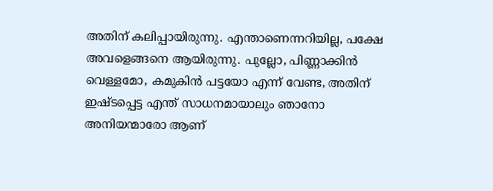അതിന് കലിപ്പായിരുന്നു. എന്താണെന്നറിയില്ല, പക്ഷേ അവളെങ്ങനെ ആയിരുന്നു. പുല്ലോ, പിണ്ണാക്കിൻ വെള്ളമോ, കമുകിൻ പട്ടയോ എന്ന് വേണ്ട, അതിന് ഇഷ്ടപ്പെട്ട എന്ത് സാധനമായാലും ഞാനോ അനിയന്മാരോ ആണ്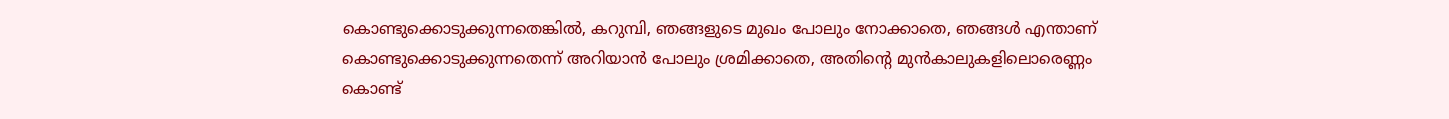കൊണ്ടുക്കൊടുക്കുന്നതെങ്കിൽ, കറുമ്പി, ഞങ്ങളുടെ മുഖം പോലും നോക്കാതെ, ഞങ്ങൾ എന്താണ് കൊണ്ടുക്കൊടുക്കുന്നതെന്ന് അറിയാൻ പോലും ശ്രമിക്കാതെ, അതിന്റെ മുൻകാലുകളിലൊരെണ്ണം കൊണ്ട്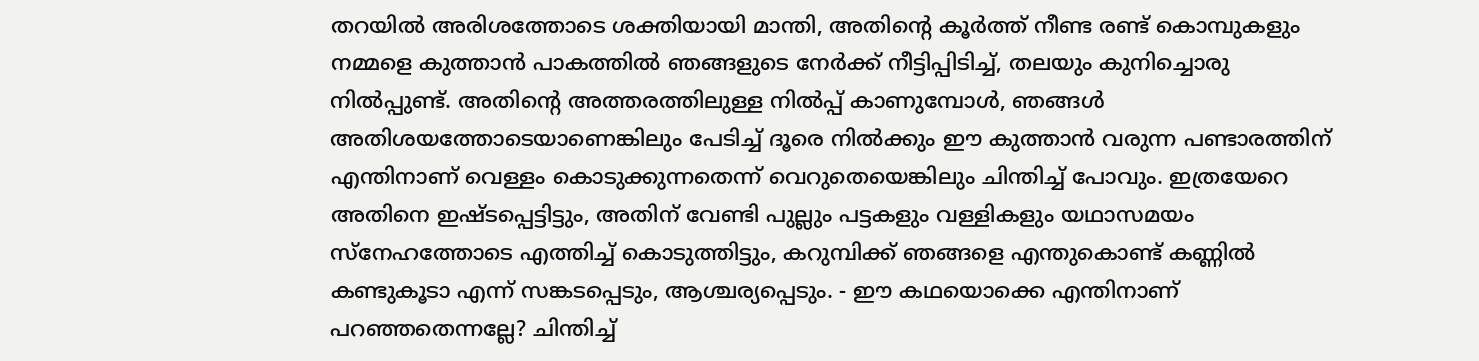തറയിൽ അരിശത്തോടെ ശക്തിയായി മാന്തി, അതിന്റെ കൂർത്ത് നീണ്ട രണ്ട് കൊമ്പുകളും നമ്മളെ കുത്താൻ പാകത്തിൽ ഞങ്ങളുടെ നേർക്ക് നീട്ടിപ്പിടിച്ച്, തലയും കുനിച്ചൊരു നിൽപ്പുണ്ട്. അതിന്റെ അത്തരത്തിലുള്ള നിൽപ്പ് കാണുമ്പോൾ, ഞങ്ങൾ അതിശയത്തോടെയാണെങ്കിലും പേടിച്ച് ദൂരെ നിൽക്കും ഈ കുത്താൻ വരുന്ന പണ്ടാരത്തിന് എന്തിനാണ് വെള്ളം കൊടുക്കുന്നതെന്ന് വെറുതെയെങ്കിലും ചിന്തിച്ച് പോവും. ഇത്രയേറെ അതിനെ ഇഷ്ടപ്പെട്ടിട്ടും, അതിന് വേണ്ടി പുല്ലും പട്ടകളും വള്ളികളും യഥാസമയം സ്നേഹത്തോടെ എത്തിച്ച് കൊടുത്തിട്ടും, കറുമ്പിക്ക് ഞങ്ങളെ എന്തുകൊണ്ട് കണ്ണിൽ കണ്ടുകൂടാ എന്ന് സങ്കടപ്പെടും, ആശ്ചര്യപ്പെടും. - ഈ കഥയൊക്കെ എന്തിനാണ് പറഞ്ഞതെന്നല്ലേ? ചിന്തിച്ച്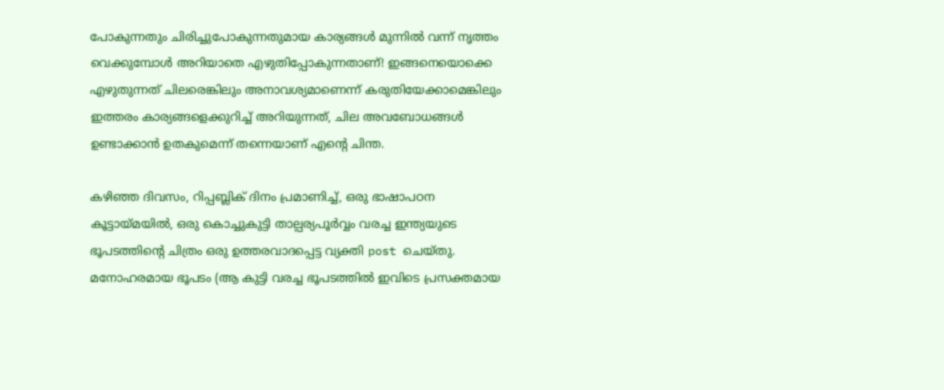പോകുന്നതും ചിരിച്ചുപോകുന്നതുമായ കാര്യങ്ങൾ മുന്നിൽ വന്ന് നൃത്തം വെക്കുമ്പോൾ അറിയാതെ എഴുതിപ്പോകുന്നതാണ്! ഇങ്ങനെയൊക്കെ എഴുതുന്നത് ചിലരെങ്കിലും അനാവശ്യമാണെന്ന് കരുതിയേക്കാമെങ്കിലും ഇത്തരം കാര്യങ്ങളെക്കുറിച്ച് അറിയുന്നത്, ചില അവബോധങ്ങൾ ഉണ്ടാക്കാൻ ഉതകുമെന്ന് തന്നെയാണ് എന്റെ ചിന്ത.

കഴിഞ്ഞ ദിവസം, റിപ്പബ്ലിക് ദിനം പ്രമാണിച്ച്, ഒരു ഭാഷാപഠന കൂട്ടായ്മയിൽ, ഒരു കൊച്ചുകുട്ടി താല്പര്യപൂർവ്വം വരച്ച ഇന്ത്യയുടെ ഭൂപടത്തിന്റെ ചിത്രം ഒരു ഉത്തരവാദപ്പെട്ട വ്യക്തി post ചെയ്തു. മനോഹരമായ ഭൂപടം (ആ കുട്ടി വരച്ച ഭൂപടത്തിൽ ഇവിടെ പ്രസക്തമായ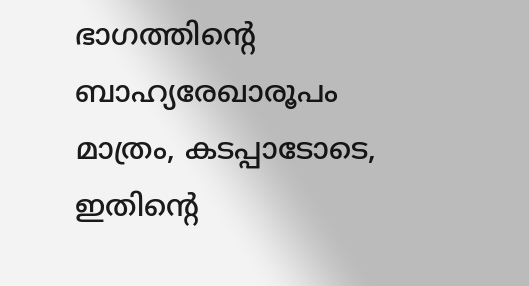ഭാഗത്തിന്റെ ബാഹ്യരേഖാരൂപം  മാത്രം, കടപ്പാടോടെ, ഇതിന്റെ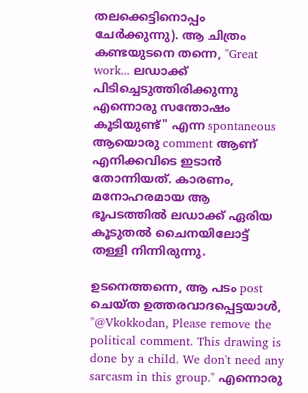തലക്കെട്ടിനൊപ്പം ചേർക്കുന്നു). ആ ചിത്രം കണ്ടയുടനെ തന്നെ, "Great work... ലഡാക്ക് പിടിച്ചെടുത്തിരിക്കുന്നു എന്നൊരു സന്തോഷം കൂടിയുണ്ട്" എന്ന spontaneous ആയൊരു comment ആണ് എനിക്കവിടെ ഇടാൻ തോന്നിയത്. കാരണം, മനോഹരമായ ആ ഭൂപടത്തിൽ ലഡാക്ക് ഏരിയ കൂടുതൽ ചൈനയിലോട്ട് തള്ളി നിന്നിരുന്നു.

ഉടനെത്തന്നെ, ആ പടം post ചെയ്ത ഉത്തരവാദപ്പെട്ടയാൾ, "@Vkokkodan, Please remove the political comment. This drawing is done by a child. We don't need any sarcasm in this group." എന്നൊരു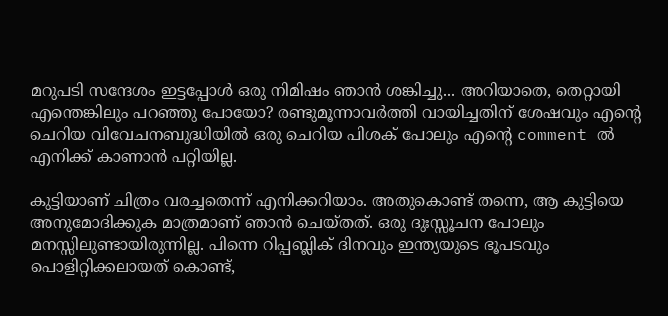മറുപടി സന്ദേശം ഇട്ടപ്പോൾ ഒരു നിമിഷം ഞാൻ ശങ്കിച്ചു... അറിയാതെ, തെറ്റായി എന്തെങ്കിലും പറഞ്ഞു പോയോ? രണ്ടുമൂന്നാവർത്തി വായിച്ചതിന് ശേഷവും എന്റെ ചെറിയ വിവേചനബുദ്ധിയിൽ ഒരു ചെറിയ പിശക് പോലും എന്റെ comment ൽ എനിക്ക് കാണാൻ പറ്റിയില്ല.

കുട്ടിയാണ് ചിത്രം വരച്ചതെന്ന് എനിക്കറിയാം. അതുകൊണ്ട് തന്നെ, ആ കുട്ടിയെ അനുമോദിക്കുക മാത്രമാണ് ഞാൻ ചെയ്തത്. ഒരു ദുഃസ്സൂചന പോലും മനസ്സിലുണ്ടായിരുന്നില്ല. പിന്നെ റിപ്പബ്ലിക് ദിനവും ഇന്ത്യയുടെ ഭൂപടവും പൊളിറ്റിക്കലായത് കൊണ്ട്,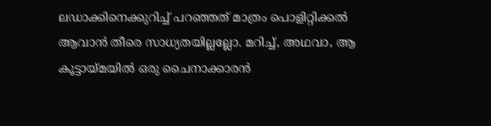ലഡാക്കിനെക്കുറിച്ച് പറഞ്ഞത് മാത്രം പൊളിറ്റിക്കൽ ആവാൻ തീരെ സാധ്യതയില്ലല്ലോ. മറിച്ച്, അഥവാ, ആ കൂട്ടായ്മയിൽ ഒരു ചൈനാക്കാരൻ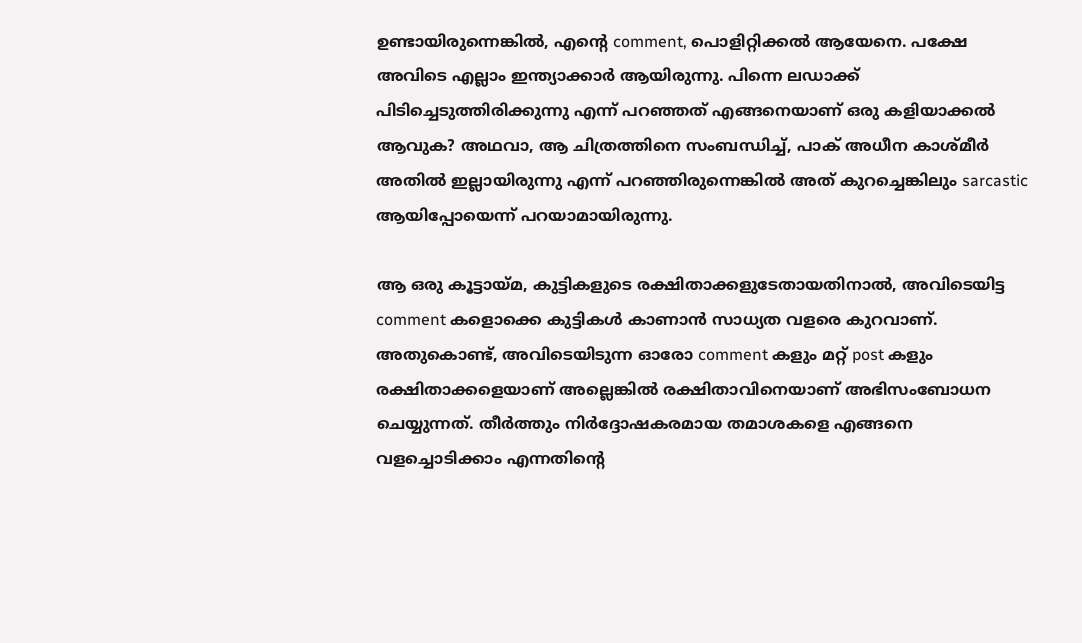ഉണ്ടായിരുന്നെങ്കിൽ, എന്റെ comment, പൊളിറ്റിക്കൽ ആയേനെ. പക്ഷേ അവിടെ എല്ലാം ഇന്ത്യാക്കാർ ആയിരുന്നു. പിന്നെ ലഡാക്ക് പിടിച്ചെടുത്തിരിക്കുന്നു എന്ന് പറഞ്ഞത് എങ്ങനെയാണ് ഒരു കളിയാക്കൽ ആവുക? അഥവാ, ആ ചിത്രത്തിനെ സംബന്ധിച്ച്, പാക് അധീന കാശ്മീർ അതിൽ ഇല്ലായിരുന്നു എന്ന് പറഞ്ഞിരുന്നെങ്കിൽ അത് കുറച്ചെങ്കിലും sarcastic ആയിപ്പോയെന്ന് പറയാമായിരുന്നു.

ആ ഒരു കൂട്ടായ്മ, കുട്ടികളുടെ രക്ഷിതാക്കളുടേതായതിനാൽ, അവിടെയിട്ട comment കളൊക്കെ കുട്ടികൾ കാണാൻ സാധ്യത വളരെ കുറവാണ്. അതുകൊണ്ട്, അവിടെയിടുന്ന ഓരോ comment കളും മറ്റ് post കളും രക്ഷിതാക്കളെയാണ് അല്ലെങ്കിൽ രക്ഷിതാവിനെയാണ് അഭിസംബോധന ചെയ്യുന്നത്. തീർത്തും നിർദ്ദോഷകരമായ തമാശകളെ എങ്ങനെ വളച്ചൊടിക്കാം എന്നതിന്റെ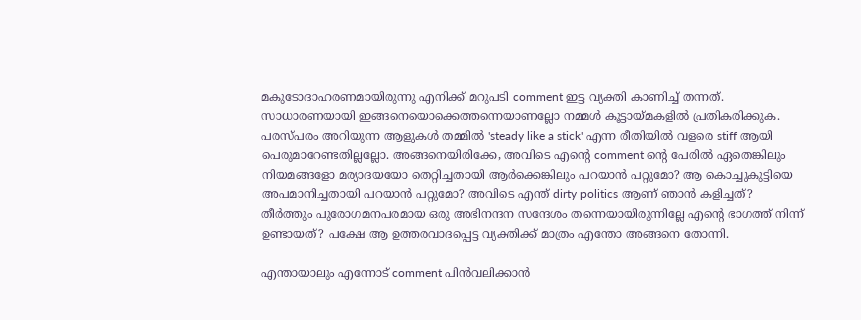മകുടോദാഹരണമായിരുന്നു എനിക്ക് മറുപടി comment ഇട്ട വ്യക്തി കാണിച്ച് തന്നത്. സാധാരണയായി ഇങ്ങനെയൊക്കെത്തന്നെയാണല്ലോ നമ്മൾ കൂട്ടായ്മകളിൽ പ്രതികരിക്കുക. പരസ്പരം അറിയുന്ന ആളുകൾ തമ്മിൽ 'steady like a stick' എന്ന രീതിയിൽ വളരെ stiff ആയി പെരുമാറേണ്ടതില്ലല്ലോ. അങ്ങനെയിരിക്കേ, അവിടെ എന്റെ comment ന്റെ പേരിൽ ഏതെങ്കിലും നിയമങ്ങളോ മര്യാദയയോ തെറ്റിച്ചതായി ആർക്കെങ്കിലും പറയാൻ പറ്റുമോ? ആ കൊച്ചുകുട്ടിയെ അപമാനിച്ചതായി പറയാൻ പറ്റുമോ? അവിടെ എന്ത് dirty politics ആണ് ഞാൻ കളിച്ചത്? തീർത്തും പുരോഗമനപരമായ ഒരു അഭിനന്ദന സന്ദേശം തന്നെയായിരുന്നില്ലേ എന്റെ ഭാഗത്ത് നിന്ന് ഉണ്ടായത്? പക്ഷേ ആ ഉത്തരവാദപ്പെട്ട വ്യക്തിക്ക് മാത്രം എന്തോ അങ്ങനെ തോന്നി.

എന്തായാലും എന്നോട് comment പിൻവലിക്കാൻ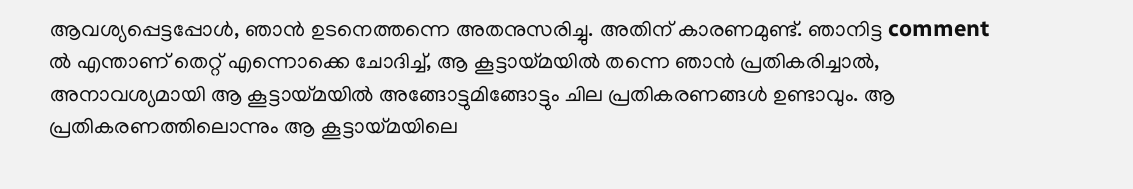ആവശ്യപ്പെട്ടപ്പോൾ, ഞാൻ ഉടനെത്തന്നെ അതനുസരിച്ചു. അതിന് കാരണമുണ്ട്. ഞാനിട്ട comment ൽ എന്താണ് തെറ്റ് എന്നൊക്കെ ചോദിച്ച്, ആ കൂട്ടായ്മയിൽ തന്നെ ഞാൻ പ്രതികരിച്ചാൽ, അനാവശ്യമായി ആ കൂട്ടായ്മയിൽ അങ്ങോട്ടുമിങ്ങോട്ടും ചില പ്രതികരണങ്ങൾ ഉണ്ടാവും. ആ പ്രതികരണത്തിലൊന്നും ആ കൂട്ടായ്മയിലെ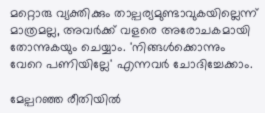മറ്റൊരു വ്യക്തിക്കും താല്പര്യമുണ്ടാവുകയില്ലെന്ന് മാത്രമല്ല, അവർക്ക് വളരെ അരോചകമായി തോന്നുകയും ചെയ്യാം. 'നിങ്ങൾക്കൊന്നും വേറെ പണിയില്ലേ' എന്നവർ ചോദിച്ചേക്കാം.

മേല്പറഞ്ഞ രീതിയിൽ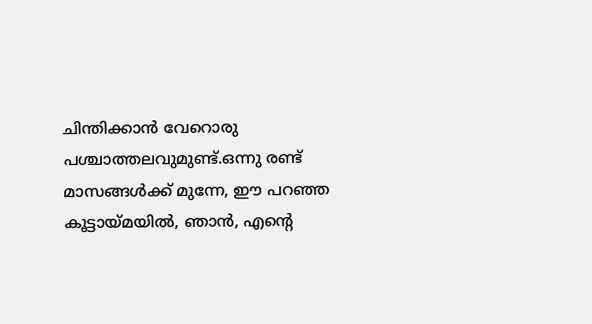ചിന്തിക്കാൻ വേറൊരു പശ്ചാത്തലവുമുണ്ട്.ഒന്നു രണ്ട് മാസങ്ങൾക്ക് മുന്നേ, ഈ പറഞ്ഞ കൂട്ടായ്മയിൽ, ഞാൻ, എന്റെ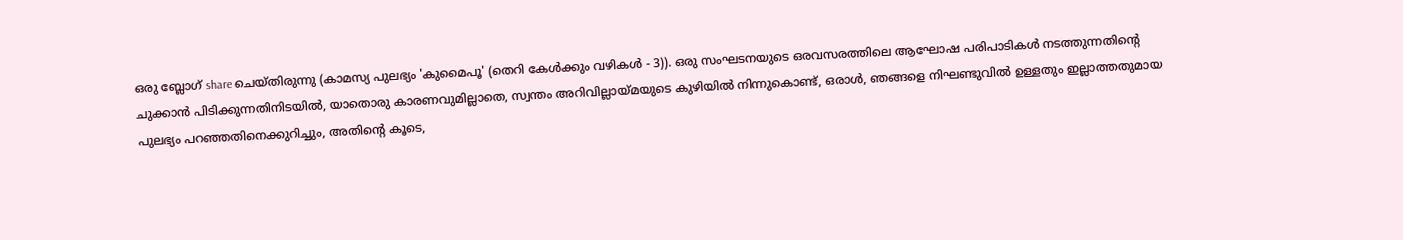ഒരു ബ്ലോഗ് share ചെയ്തിരുന്നു (കാമസ്യ പുലഭ്യം 'കുമൈപൂ' (തെറി കേൾക്കും വഴികൾ - 3)). ഒരു സംഘടനയുടെ ഒരവസരത്തിലെ ആഘോഷ പരിപാടികൾ നടത്തുന്നതിന്റെ ചുക്കാൻ പിടിക്കുന്നതിനിടയിൽ, യാതൊരു കാരണവുമില്ലാതെ, സ്വന്തം അറിവില്ലായ്മയുടെ കുഴിയിൽ നിന്നുകൊണ്ട്, ഒരാൾ, ഞങ്ങളെ നിഘണ്ടുവിൽ ഉള്ളതും ഇല്ലാത്തതുമായ പുലഭ്യം പറഞ്ഞതിനെക്കുറിച്ചും, അതിന്റെ കൂടെ,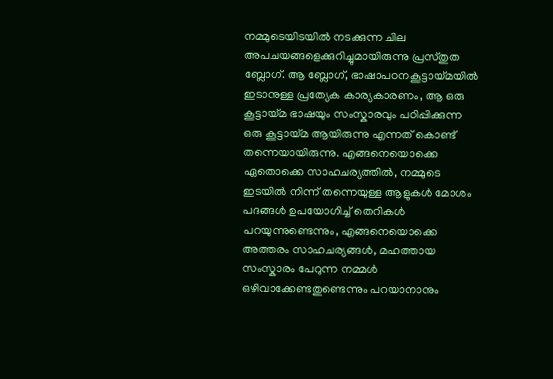നമ്മുടെയിടയിൽ നടക്കുന്ന ചില അപചയങ്ങളെക്കുറിച്ചുമായിരുന്നു പ്രസ്തുത ബ്ലോഗ്. ആ ബ്ലോഗ്, ഭാഷാപഠനകൂട്ടായ്മയിൽ ഇടാനുള്ള പ്രത്യേക കാര്യകാരണം, ആ ഒരു കൂട്ടായ്മ ഭാഷയും സംസ്കാരവും പഠിപ്പിക്കുന്ന ഒരു കൂട്ടായ്മ ആയിരുന്നു എന്നത് കൊണ്ട് തന്നെയായിരുന്നു. എങ്ങനെയൊക്കെ ഏതൊക്കെ സാഹചര്യത്തിൽ, നമ്മുടെ ഇടയിൽ നിന്ന് തന്നെയുള്ള ആളുകൾ മോശം പദങ്ങൾ ഉപയോഗിച്ച് തെറികൾ പറയുന്നുണ്ടെന്നും, എങ്ങനെയൊക്കെ അത്തരം സാഹചര്യങ്ങൾ, മഹത്തായ സംസ്കാരം പേറുന്ന നമ്മൾ ഒഴിവാക്കേണ്ടതുണ്ടെന്നും പറയാനാനും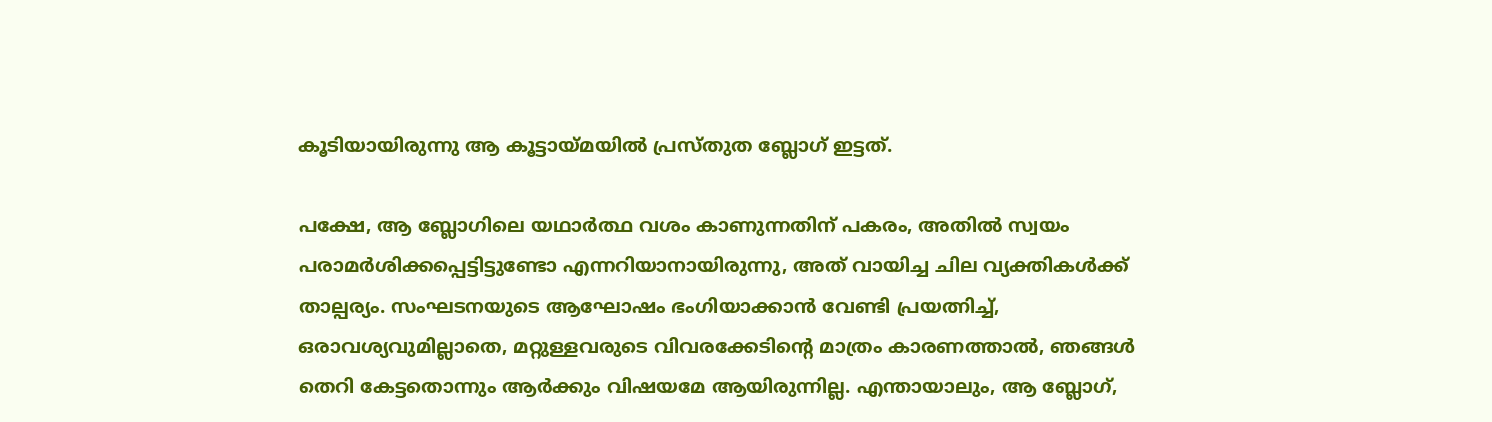കൂടിയായിരുന്നു ആ കൂട്ടായ്മയിൽ പ്രസ്തുത ബ്ലോഗ് ഇട്ടത്.

പക്ഷേ, ആ ബ്ലോഗിലെ യഥാർത്ഥ വശം കാണുന്നതിന് പകരം, അതിൽ സ്വയം പരാമർശിക്കപ്പെട്ടിട്ടുണ്ടോ എന്നറിയാനായിരുന്നു, അത് വായിച്ച ചില വ്യക്തികൾക്ക് താല്പര്യം. സംഘടനയുടെ ആഘോഷം ഭംഗിയാക്കാൻ വേണ്ടി പ്രയത്നിച്ച്, ഒരാവശ്യവുമില്ലാതെ, മറ്റുള്ളവരുടെ വിവരക്കേടിന്റെ മാത്രം കാരണത്താൽ, ഞങ്ങൾ തെറി കേട്ടതൊന്നും ആർക്കും വിഷയമേ ആയിരുന്നില്ല. എന്തായാലും, ആ ബ്ലോഗ്,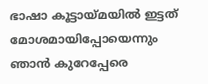ഭാഷാ കൂട്ടായ്മയിൽ ഇട്ടത് മോശമായിപ്പോയെന്നും ഞാൻ കുറേപ്പേരെ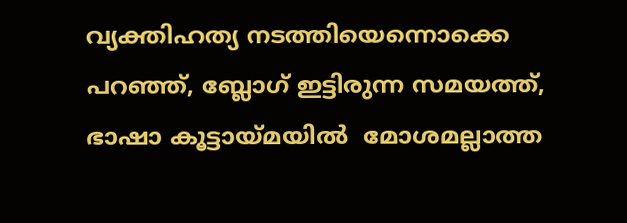വ്യക്തിഹത്യ നടത്തിയെന്നൊക്കെ പറഞ്ഞ്, ബ്ലോഗ് ഇട്ടിരുന്ന സമയത്ത്, ഭാഷാ കൂട്ടായ്മയിൽ  മോശമല്ലാത്ത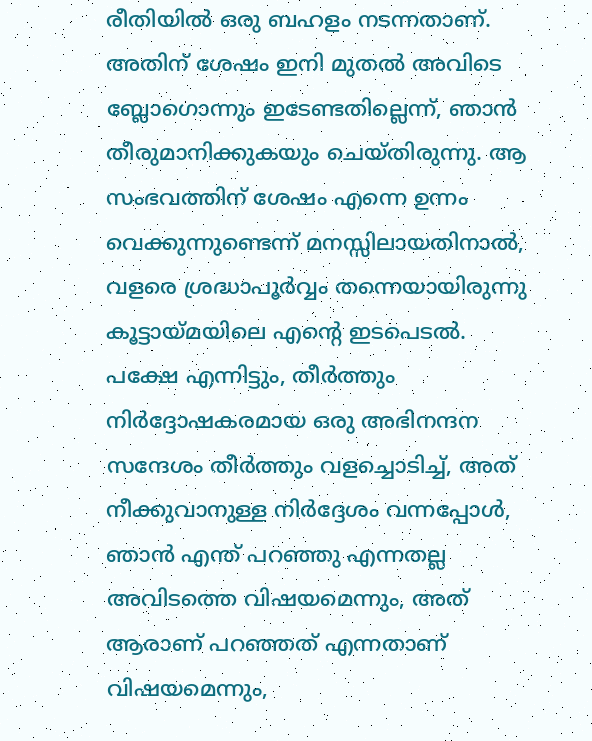രീതിയിൽ ഒരു ബഹളം നടന്നതാണ്. അതിന് ശേഷം ഇനി മുതൽ അവിടെ ബ്ലോഗൊന്നും ഇടേണ്ടതില്ലെന്ന്, ഞാൻ തീരുമാനിക്കുകയും ചെയ്തിരുന്നു. ആ സംഭവത്തിന് ശേഷം എന്നെ ഉന്നം വെക്കുന്നുണ്ടെന്ന് മനസ്സിലായതിനാൽ, വളരെ ശ്രദ്ധാപൂർവ്വം തന്നെയായിരുന്നു കൂട്ടായ്മയിലെ എന്റെ ഇടപെടൽ. പക്ഷേ എന്നിട്ടും, തീർത്തും നിർദ്ദോഷകരമായ ഒരു അഭിനന്ദന സന്ദേശം തീർത്തും വളച്ചൊടിച്ച്, അത് നീക്കുവാനുള്ള നിർദ്ദേശം വന്നപ്പോൾ, ഞാൻ എന്ത് പറഞ്ഞു എന്നതല്ല അവിടത്തെ വിഷയമെന്നും, അത് ആരാണ് പറഞ്ഞത് എന്നതാണ് വിഷയമെന്നും,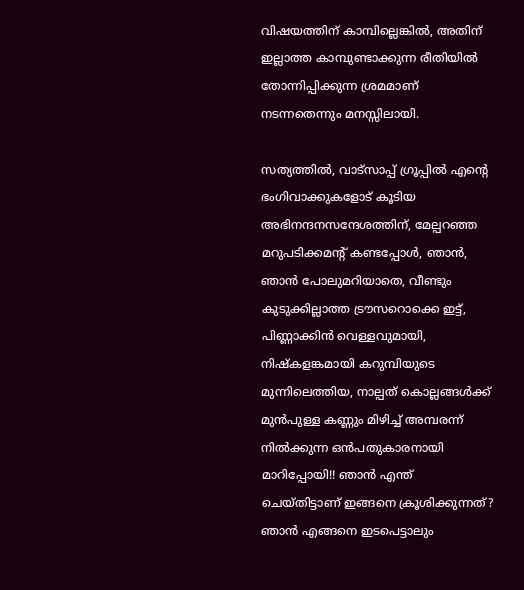വിഷയത്തിന് കാമ്പില്ലെങ്കിൽ, അതിന് ഇല്ലാത്ത കാമ്പുണ്ടാക്കുന്ന രീതിയിൽ തോന്നിപ്പിക്കുന്ന ശ്രമമാണ് നടന്നതെന്നും മനസ്സിലായി.

സത്യത്തിൽ, വാട്സാപ്പ് ഗ്രൂപ്പിൽ എന്റെ ഭംഗിവാക്കുകളോട് കൂടിയ അഭിനന്ദനസന്ദേശത്തിന്, മേല്പറഞ്ഞ മറുപടിക്കമന്റ് കണ്ടപ്പോൾ, ഞാൻ, ഞാൻ പോലുമറിയാതെ, വീണ്ടും കുടുക്കില്ലാത്ത ട്രൗസറൊക്കെ ഇട്ട്, പിണ്ണാക്കിൻ വെള്ളവുമായി, നിഷ്കളങ്കമായി കറുമ്പിയുടെ മുന്നിലെത്തിയ, നാല്പത് കൊല്ലങ്ങൾക്ക് മുൻപുള്ള കണ്ണും മിഴിച്ച് അമ്പരന്ന് നിൽക്കുന്ന ഒൻപതുകാരനായി മാറിപ്പോയി!! ഞാൻ എന്ത് ചെയ്തിട്ടാണ് ഇങ്ങനെ ക്രൂശിക്കുന്നത്? ഞാൻ എങ്ങനെ ഇടപെട്ടാലും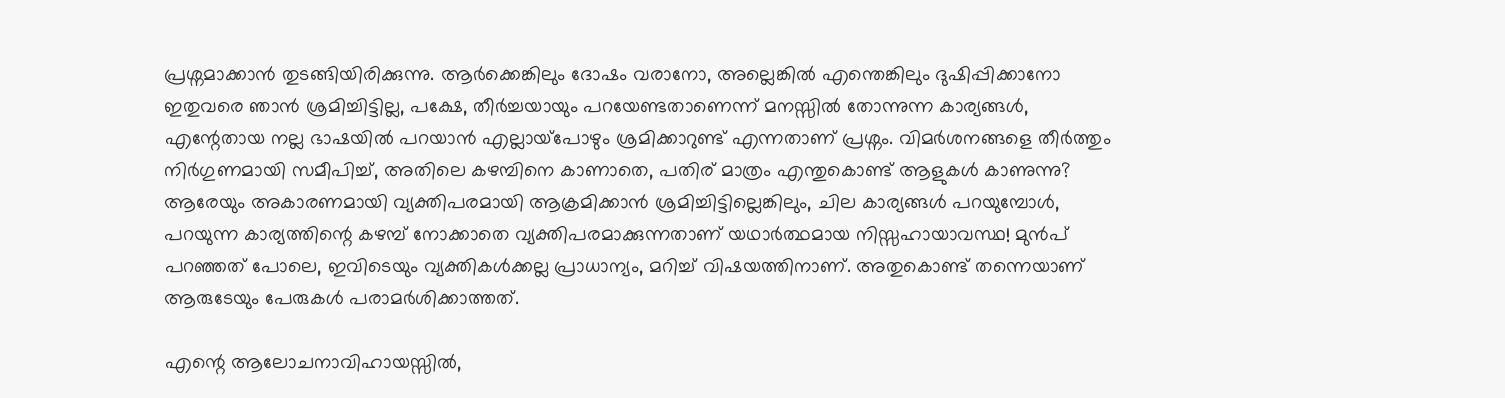പ്രശ്നമാക്കാൻ തുടങ്ങിയിരിക്കുന്നു. ആർക്കെങ്കിലും ദോഷം വരാനോ, അല്ലെങ്കിൽ എന്തെങ്കിലും ദുഷിപ്പിക്കാനോ ഇതുവരെ ഞാൻ ശ്രമിച്ചിട്ടില്ല, പക്ഷേ, തീർച്ചയായും പറയേണ്ടതാണെന്ന് മനസ്സിൽ തോന്നുന്ന കാര്യങ്ങൾ, എന്റേതായ നല്ല ഭാഷയിൽ പറയാൻ എല്ലായ്‌പോഴും ശ്രമിക്കാറുണ്ട് എന്നതാണ് പ്രശ്നം. വിമർശനങ്ങളെ തീർത്തും നിർഗുണമായി സമീപിച്ച്, അതിലെ കഴമ്പിനെ കാണാതെ, പതിര് മാത്രം എന്തുകൊണ്ട് ആളുകൾ കാണുന്നു? ആരേയും അകാരണമായി വ്യക്തിപരമായി ആക്രമിക്കാൻ ശ്രമിച്ചിട്ടില്ലെങ്കിലും, ചില കാര്യങ്ങൾ പറയുമ്പോൾ, പറയുന്ന കാര്യത്തിന്റെ കഴമ്പ് നോക്കാതെ വ്യക്തിപരമാക്കുന്നതാണ് യഥാർത്ഥമായ നിസ്സഹായാവസ്ഥ! മുൻപ് പറഞ്ഞത് പോലെ, ഇവിടെയും വ്യക്തികൾക്കല്ല പ്രാധാന്യം, മറിച്ച് വിഷയത്തിനാണ്. അതുകൊണ്ട് തന്നെയാണ് ആരുടേയും പേരുകൾ പരാമർശിക്കാത്തത്.

എന്റെ ആലോചനാവിഹായസ്സിൽ,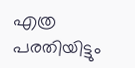എത്ര പരതിയിട്ടും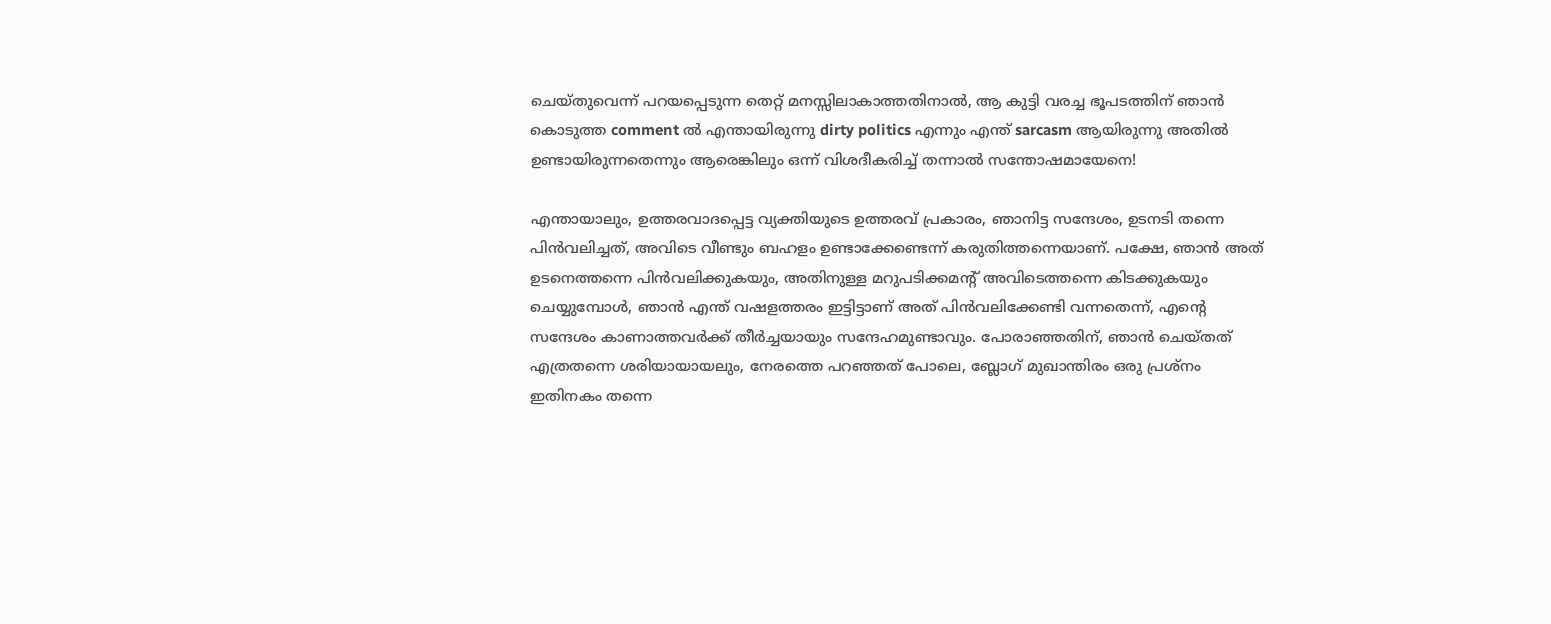ചെയ്തുവെന്ന് പറയപ്പെടുന്ന തെറ്റ് മനസ്സിലാകാത്തതിനാൽ, ആ കുട്ടി വരച്ച ഭൂപടത്തിന് ഞാൻ കൊടുത്ത comment ൽ എന്തായിരുന്നു dirty politics എന്നും എന്ത് sarcasm ആയിരുന്നു അതിൽ ഉണ്ടായിരുന്നതെന്നും ആരെങ്കിലും ഒന്ന് വിശദീകരിച്ച് തന്നാൽ സന്തോഷമായേനെ!

എന്തായാലും, ഉത്തരവാദപ്പെട്ട വ്യക്തിയുടെ ഉത്തരവ് പ്രകാരം, ഞാനിട്ട സന്ദേശം, ഉടനടി തന്നെ പിൻവലിച്ചത്, അവിടെ വീണ്ടും ബഹളം ഉണ്ടാക്കേണ്ടെന്ന് കരുതിത്തന്നെയാണ്. പക്ഷേ, ഞാൻ അത് ഉടനെത്തന്നെ പിൻവലിക്കുകയും, അതിനുള്ള മറുപടിക്കമന്റ് അവിടെത്തന്നെ കിടക്കുകയും ചെയ്യുമ്പോൾ, ഞാൻ എന്ത് വഷളത്തരം ഇട്ടിട്ടാണ് അത് പിൻവലിക്കേണ്ടി വന്നതെന്ന്, എന്റെ സന്ദേശം കാണാത്തവർക്ക് തീർച്ചയായും സന്ദേഹമുണ്ടാവും. പോരാഞ്ഞതിന്, ഞാൻ ചെയ്തത് എത്രതന്നെ ശരിയായായലും, നേരത്തെ പറഞ്ഞത് പോലെ, ബ്ലോഗ് മുഖാന്തിരം ഒരു പ്രശ്നം ഇതിനകം തന്നെ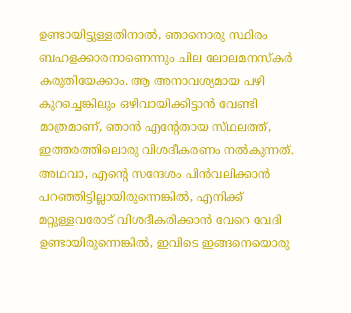ഉണ്ടായിട്ടുള്ളതിനാൽ, ഞാനൊരു സ്ഥിരം ബഹളക്കാരനാണെന്നും ചില ലോലമനസ്കർ കരുതിയേക്കാം. ആ അനാവശ്യമായ പഴി കുറച്ചെങ്കിലും ഒഴിവായിക്കിട്ടാൻ വേണ്ടി മാത്രമാണ്, ഞാൻ എന്റേതായ സ്‌ഥലത്ത്‌, ഇത്തരത്തിലൊരു വിശദീകരണം നൽകുന്നത്. അഥവാ, എന്റെ സന്ദേശം പിൻവലിക്കാൻ പറഞ്ഞിട്ടില്ലായിരുന്നെങ്കിൽ, എനിക്ക് മറ്റുള്ളവരോട് വിശദീകരിക്കാൻ വേറെ വേദി ഉണ്ടായിരുന്നെങ്കിൽ, ഇവിടെ ഇങ്ങനെയൊരു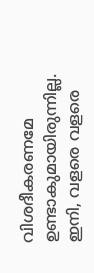വിശദീകരണമേ ഉണ്ടാകുമായിരുന്നില്ല. ഇനി, വളരെ വളരെ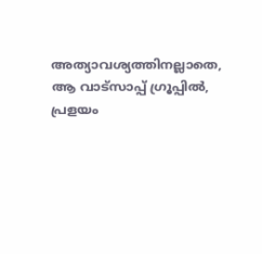അത്യാവശ്യത്തിനല്ലാതെ, ആ വാട്സാപ്പ് ഗ്രൂപ്പിൽ, പ്രളയം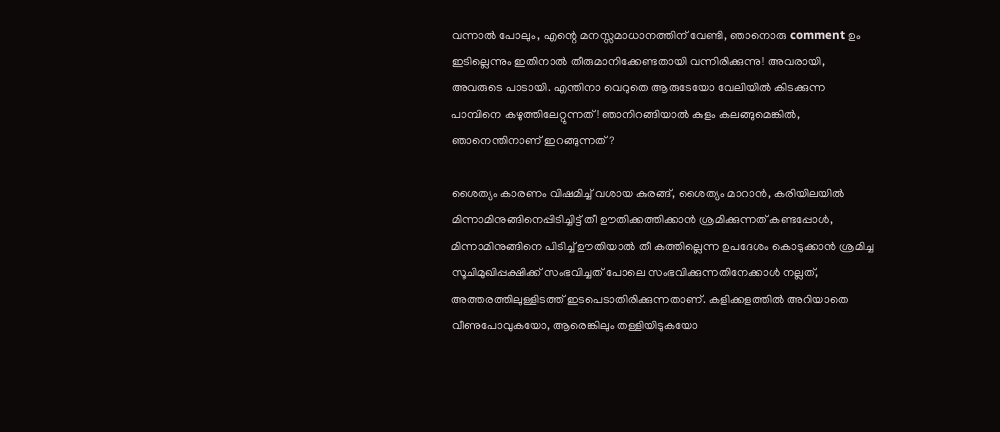വന്നാൽ പോലും, എന്റെ മനസ്സമാധാനത്തിന് വേണ്ടി, ഞാനൊരു comment ഉം ഇടില്ലെന്നും ഇതിനാൽ തീരുമാനിക്കേണ്ടതായി വന്നിരിക്കുന്നു! അവരായി, അവരുടെ പാടായി. എന്തിനാ വെറുതെ ആരുടേയോ വേലിയിൽ കിടക്കുന്ന പാമ്പിനെ കഴുത്തിലേറ്റുന്നത്! ഞാനിറങ്ങിയാൽ കുളം കലങ്ങുമെങ്കിൽ, ഞാനെന്തിനാണ് ഇറങ്ങുന്നത്?

ശൈത്യം കാരണം വിഷമിച്ച് വശായ കുരങ്ങ്, ശൈത്യം മാറാൻ, കരിയിലയിൽ മിന്നാമിനുങ്ങിനെപ്പിടിച്ചിട്ട് തീ ഊതിക്കത്തിക്കാൻ ശ്രമിക്കുന്നത് കണ്ടപ്പോൾ, മിന്നാമിനുങ്ങിനെ പിടിച്ച് ഊതിയാൽ തീ കത്തില്ലെന്ന ഉപദേശം കൊടുക്കാൻ ശ്രമിച്ച സൂചിമുഖിപ്പക്ഷിക്ക് സംഭവിച്ചത് പോലെ സംഭവിക്കുന്നതിനേക്കാൾ നല്ലത്, അത്തരത്തിലുള്ളിടത്ത് ഇടപെടാതിരിക്കുന്നതാണ്. കളിക്കളത്തിൽ അറിയാതെ വീണുപോവുകയോ, ആരെങ്കിലും തള്ളിയിടുകയോ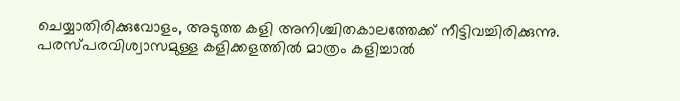ചെയ്യാതിരിക്കുവോളം, അടുത്ത കളി അനിശ്ചിതകാലത്തേക്ക് നീട്ടിവച്ചിരിക്കുന്നു. പരസ്പരവിശ്വാസമുള്ള കളിക്കളത്തിൽ മാത്രം കളിച്ചാൽ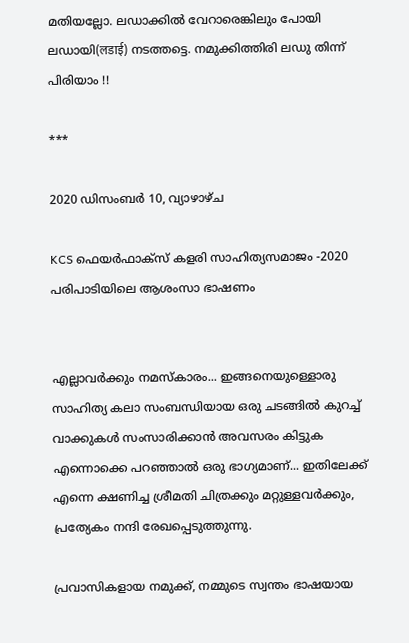മതിയല്ലോ. ലഡാക്കിൽ വേറാരെങ്കിലും പോയി ലഡായി(लडाई) നടത്തട്ടെ. നമുക്കിത്തിരി ലഡു തിന്ന് പിരിയാം !!

***

2020 ഡിസംബർ 10, വ്യാഴാഴ്‌ച

KCS ഫെയർഫാക്സ് കളരി സാഹിത്യസമാജം -2020 പരിപാടിയിലെ ആശംസാ ഭാഷണം


എല്ലാവർക്കും നമസ്കാരം... ഇങ്ങനെയുള്ളൊരു സാഹിത്യ കലാ സംബന്ധിയായ ഒരു ചടങ്ങിൽ കുറച്ച് വാക്കുകൾ സംസാരിക്കാൻ അവസരം കിട്ടുക എന്നൊക്കെ പറഞ്ഞാൽ ഒരു ഭാഗ്യമാണ്... ഇതിലേക്ക് എന്നെ ക്ഷണിച്ച ശ്രീമതി ചിത്രക്കും മറ്റുള്ളവർക്കും, പ്രത്യേകം നന്ദി രേഖപ്പെടുത്തുന്നു.

പ്രവാസികളായ നമുക്ക്, നമ്മുടെ സ്വന്തം ഭാഷയായ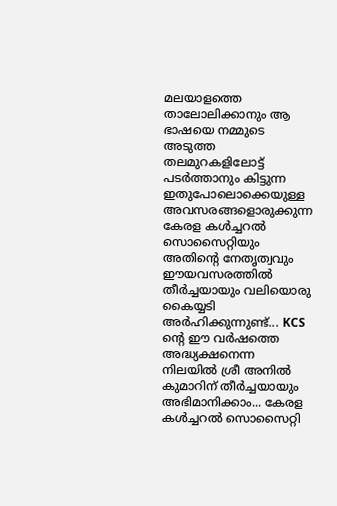മലയാളത്തെ  താലോലിക്കാനും ആ ഭാഷയെ നമ്മുടെ അടുത്ത തലമുറകളിലോട്ട് പടർത്താനും കിട്ടുന്ന ഇതുപോലൊക്കെയുള്ള അവസരങ്ങളൊരുക്കുന്ന കേരള കൾച്ചറൽ സൊസൈറ്റിയും അതിന്റെ നേതൃത്വവും ഈയവസരത്തിൽ തീർച്ചയായും വലിയൊരു കൈയ്യടി അർഹിക്കുന്നുണ്ട്... KCS ന്റെ ഈ വർഷത്തെ അദ്ധ്യക്ഷനെന്ന നിലയിൽ ശ്രീ അനിൽ കുമാറിന് തീർച്ചയായും അഭിമാനിക്കാം... കേരള കൾച്ചറൽ സൊസൈറ്റി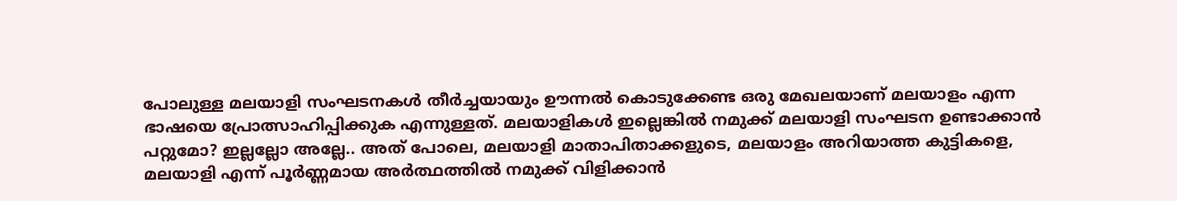പോലുള്ള മലയാളി സംഘടനകൾ തീർച്ചയായും ഊന്നൽ കൊടുക്കേണ്ട ഒരു മേഖലയാണ് മലയാളം എന്ന ഭാഷയെ പ്രോത്സാഹിപ്പിക്കുക എന്നുള്ളത്. മലയാളികൾ ഇല്ലെങ്കിൽ നമുക്ക് മലയാളി സംഘടന ഉണ്ടാക്കാൻ പറ്റുമോ? ഇല്ലല്ലോ അല്ലേ.. അത് പോലെ, മലയാളി മാതാപിതാക്കളുടെ, മലയാളം അറിയാത്ത കുട്ടികളെ, മലയാളി എന്ന് പൂർണ്ണമായ അർത്ഥത്തിൽ നമുക്ക് വിളിക്കാൻ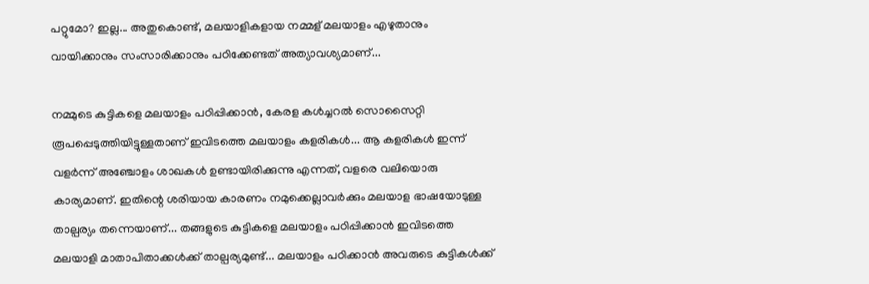പറ്റുമോ? ഇല്ല... അതുകൊണ്ട്, മലയാളികളായ നമ്മള് മലയാളം എഴുതാനും വായിക്കാനും സംസാരിക്കാനും പഠിക്കേണ്ടത് അത്യാവശ്യമാണ്...

നമ്മുടെ കുട്ടികളെ മലയാളം പഠിപ്പിക്കാൻ, കേരള കൾച്ചറൽ സൊസൈറ്റി രൂപപ്പെടുത്തിയിട്ടുള്ളതാണ് ഇവിടത്തെ മലയാളം കളരികൾ... ആ കളരികൾ ഇന്ന് വളർന്ന് അഞ്ചോളം ശാഖകൾ ഉണ്ടായിരിക്കുന്നു എന്നത്, വളരെ വലിയൊരു കാര്യമാണ്. ഇതിന്റെ ശരിയായ കാരണം നമുക്കെല്ലാവർക്കും മലയാള ഭാഷയോടുള്ള താല്പര്യം തന്നെയാണ്... തങ്ങളുടെ കുട്ടികളെ മലയാളം പഠിപ്പിക്കാൻ ഇവിടത്തെ മലയാളി മാതാപിതാക്കൾക്ക് താല്പര്യമുണ്ട്... മലയാളം പഠിക്കാൻ അവരുടെ കുട്ടികൾക്ക്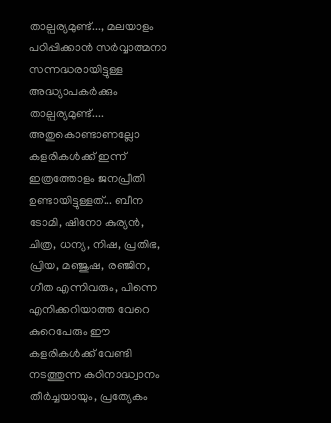താല്പര്യമുണ്ട്..., മലയാളം പഠിപ്പിക്കാൻ സർവ്വാത്മനാ സന്നദ്ധരായിട്ടുള്ള അദ്ധ്യാപകർക്കും താല്പര്യമുണ്ട്.... അതുകൊണ്ടാണല്ലോ കളരികൾക്ക് ഇന്ന് ഇത്രത്തോളം ജനപ്രീതി ഉണ്ടായിട്ടുള്ളത്... ബീന ടോമി, ഷിനോ കുര്യൻ, ചിത്ര, ധന്യ, നിഷ, പ്രതിഭ, പ്രിയ, മഞ്ജുഷ, രഞ്ജിന, ഗീത എന്നിവരും, പിന്നെ എനിക്കറിയാത്ത വേറെ കുറെപേരും ഈ കളരികൾക്ക് വേണ്ടി നടത്തുന്ന കഠിനാദ്ധ്വാനം തീർച്ചയായും, പ്രത്യേകം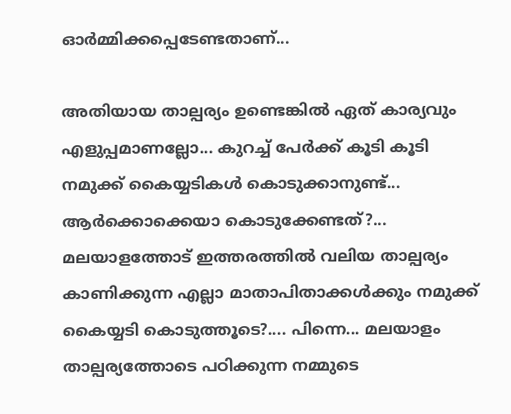ഓർമ്മിക്കപ്പെടേണ്ടതാണ്...

അതിയായ താല്പര്യം ഉണ്ടെങ്കിൽ ഏത് കാര്യവും എളുപ്പമാണല്ലോ... കുറച്ച് പേർക്ക് കൂടി കൂടി നമുക്ക് കൈയ്യടികൾ കൊടുക്കാനുണ്ട്... ആർക്കൊക്കെയാ കൊടുക്കേണ്ടത്?... മലയാളത്തോട് ഇത്തരത്തിൽ വലിയ താല്പര്യം കാണിക്കുന്ന എല്ലാ മാതാപിതാക്കൾക്കും നമുക്ക് കൈയ്യടി കൊടുത്തൂടെ?.... പിന്നെ... മലയാളം താല്പര്യത്തോടെ പഠിക്കുന്ന നമ്മുടെ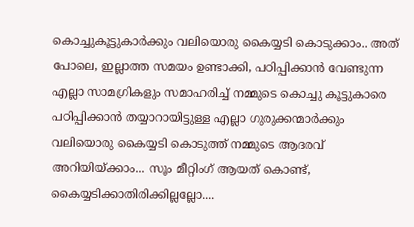കൊച്ചുകൂട്ടുകാർക്കും വലിയൊരു കൈയ്യടി കൊടുക്കാം.. അത് പോലെ, ഇല്ലാത്ത സമയം ഉണ്ടാക്കി, പഠിപ്പിക്കാൻ വേണ്ടുന്ന എല്ലാ സാമഗ്രികളും സമാഹരിച്ച് നമ്മുടെ കൊച്ചു കൂട്ടുകാരെ പഠിപ്പിക്കാൻ തയ്യാറായിട്ടുള്ള എല്ലാ ഗുരുക്കന്മാർക്കും വലിയൊരു കൈയ്യടി കൊടുത്ത് നമ്മുടെ ആദരവ് അറിയിയ്ക്കാം... സൂം മീറ്റിംഗ് ആയത് കൊണ്ട്, കൈയ്യടിക്കാതിരിക്കില്ലല്ലോ....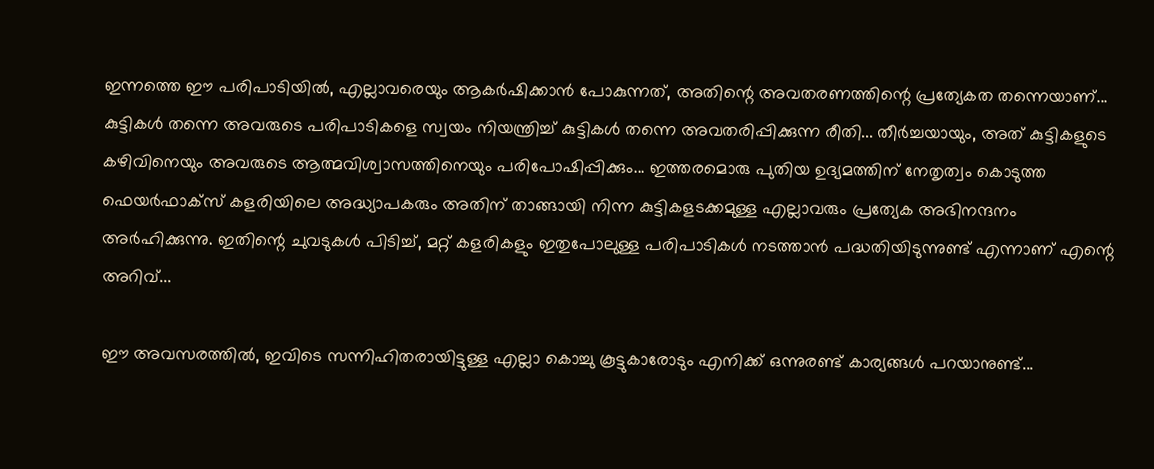ഇന്നത്തെ ഈ പരിപാടിയിൽ, എല്ലാവരെയും ആകർഷിക്കാൻ പോകുന്നത്, അതിന്റെ അവതരണത്തിന്റെ പ്രത്യേകത തന്നെയാണ്... കുട്ടികൾ തന്നെ അവരുടെ പരിപാടികളെ സ്വയം നിയന്ത്രിച്ച് കുട്ടികൾ തന്നെ അവതരിപ്പിക്കുന്ന രീതി... തീർച്ചയായും, അത് കുട്ടികളുടെ കഴിവിനെയും അവരുടെ ആത്മവിശ്വാസത്തിനെയും പരിപോഷിപ്പിക്കും... ഇത്തരമൊരു പുതിയ ഉദ്യമത്തിന് നേതൃത്വം കൊടുത്ത ഫെയർഫാക്‌സ് കളരിയിലെ അദ്ധ്യാപകരും അതിന് താങ്ങായി നിന്ന കുട്ടികളടക്കമുള്ള എല്ലാവരും പ്രത്യേക അഭിനന്ദനം അർഹിക്കുന്നു. ഇതിന്റെ ചുവടുകൾ പിടിച്ച്, മറ്റ് കളരികളും ഇതുപോലുള്ള പരിപാടികൾ നടത്താൻ പദ്ധതിയിടുന്നുണ്ട് എന്നാണ് എന്റെ അറിവ്...

ഈ അവസരത്തിൽ, ഇവിടെ സന്നിഹിതരായിട്ടുള്ള എല്ലാ കൊച്ചു കൂട്ടുകാരോടും എനിക്ക് ഒന്നുരണ്ട് കാര്യങ്ങൾ പറയാനുണ്ട്...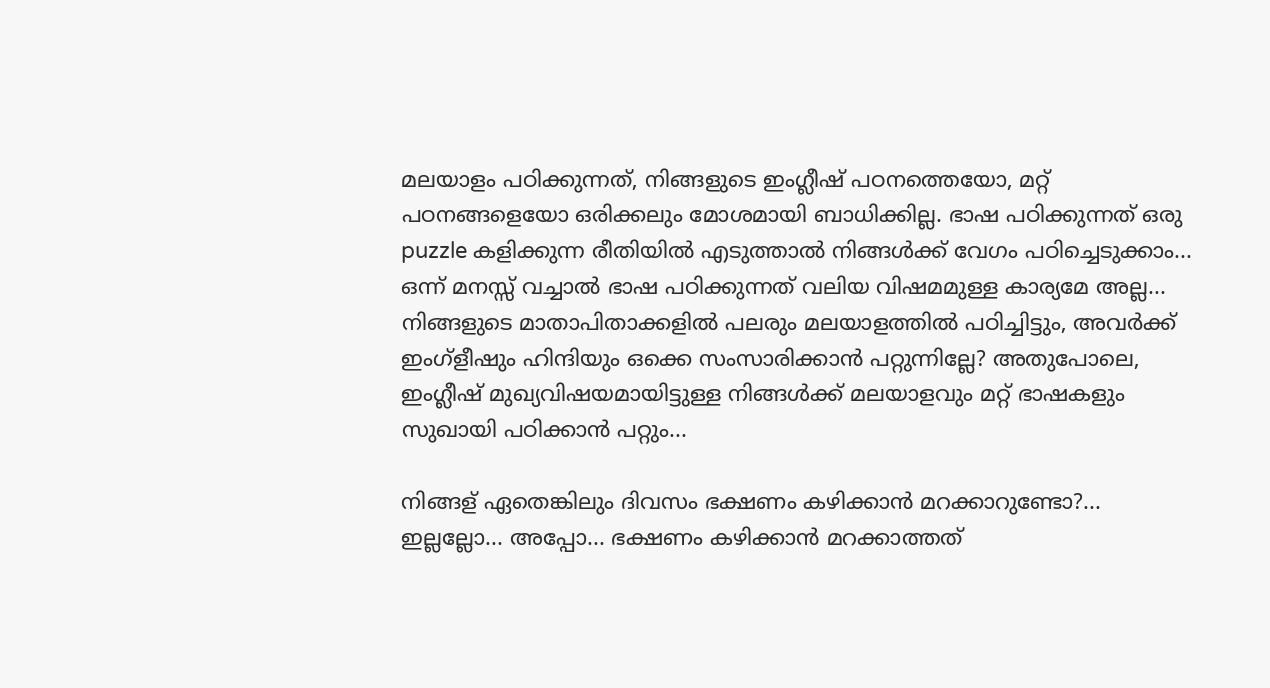മലയാളം പഠിക്കുന്നത്, നിങ്ങളുടെ ഇംഗ്ലീഷ് പഠനത്തെയോ, മറ്റ് പഠനങ്ങളെയോ ഒരിക്കലും മോശമായി ബാധിക്കില്ല. ഭാഷ പഠിക്കുന്നത് ഒരു puzzle കളിക്കുന്ന രീതിയിൽ എടുത്താൽ നിങ്ങൾക്ക് വേഗം പഠിച്ചെടുക്കാം... ഒന്ന് മനസ്സ് വച്ചാൽ ഭാഷ പഠിക്കുന്നത് വലിയ വിഷമമുള്ള കാര്യമേ അല്ല... നിങ്ങളുടെ മാതാപിതാക്കളിൽ പലരും മലയാളത്തിൽ പഠിച്ചിട്ടും, അവർക്ക് ഇംഗ്ളീഷും ഹിന്ദിയും ഒക്കെ സംസാരിക്കാൻ പറ്റുന്നില്ലേ? അതുപോലെ, ഇംഗ്ലീഷ് മുഖ്യവിഷയമായിട്ടുള്ള നിങ്ങൾക്ക് മലയാളവും മറ്റ് ഭാഷകളും സുഖായി പഠിക്കാൻ പറ്റും...

നിങ്ങള് ഏതെങ്കിലും ദിവസം ഭക്ഷണം കഴിക്കാൻ മറക്കാറുണ്ടോ?... ഇല്ലല്ലോ... അപ്പോ... ഭക്ഷണം കഴിക്കാൻ മറക്കാത്തത്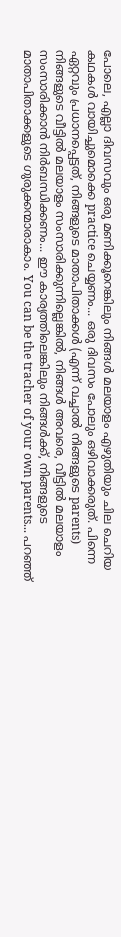പോലെ, എല്ലാ ദിവസവും ഒരു മണിക്കൂറെങ്കിലും നിങ്ങൾ മലയാളം എഴുതിയും ചില ചെറിയ കഥകൾ വായിച്ചുമൊക്കെ practice ചെയ്യണം... ഒരു ദിവസം പോലും ഒഴിവാക്കരുത്. പിന്നെ ഏറ്റവും പ്രധാനപ്പെട്ടത്, നിങ്ങളുടെ മാതാപിതാക്കൾ (എന്ന് വച്ചാൽ നിങ്ങളുടെ parents) നിങ്ങളുടെ വീട്ടിൽ മലയാളം സംസാരിക്കുന്നില്ലെങ്കിൽ, നിങ്ങൾ അവരെ, വീട്ടിൽ മലയാളം സംസാരിക്കാൻ നിർബന്ധിക്കണം... ഈ കാര്യത്തിലെങ്കിലും നിങ്ങൾക്ക്, നിങ്ങളുടെ മാതാപിതാക്കളുടെ ഗുരുക്കന്മാരാകാം. You can be the tracher of your own parents... പറഞ്ഞ്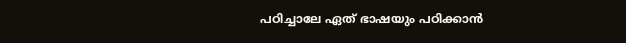പഠിച്ചാലേ ഏത് ഭാഷയും പഠിക്കാൻ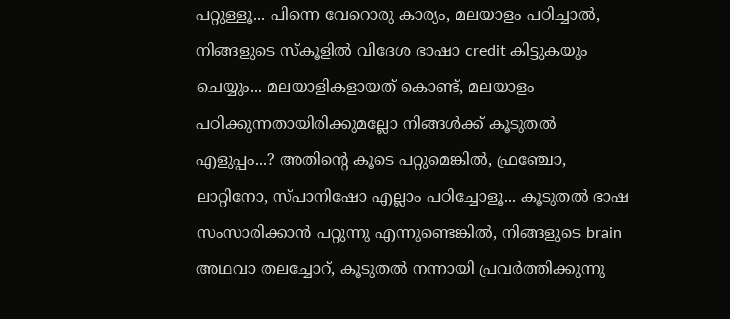പറ്റുള്ളൂ... പിന്നെ വേറൊരു കാര്യം, മലയാളം പഠിച്ചാൽ, നിങ്ങളുടെ സ്‌കൂളിൽ വിദേശ ഭാഷാ credit കിട്ടുകയും ചെയ്യും... മലയാളികളായത് കൊണ്ട്, മലയാളം പഠിക്കുന്നതായിരിക്കുമല്ലോ നിങ്ങൾക്ക് കൂടുതൽ എളുപ്പം...? അതിന്റെ കൂടെ പറ്റുമെങ്കിൽ, ഫ്രഞ്ചോ, ലാറ്റിനോ, സ്പാനിഷോ എല്ലാം പഠിച്ചോളൂ... കൂടുതൽ ഭാഷ സംസാരിക്കാൻ പറ്റുന്നു എന്നുണ്ടെങ്കിൽ, നിങ്ങളുടെ brain അഥവാ തലച്ചോറ്, കൂടുതൽ നന്നായി പ്രവർത്തിക്കുന്നു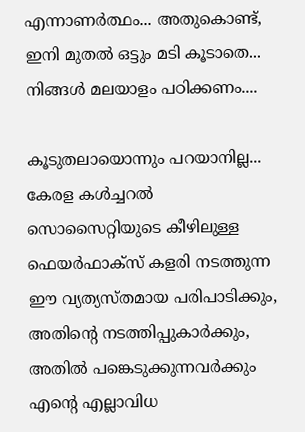എന്നാണർത്ഥം... അതുകൊണ്ട്, ഇനി മുതൽ ഒട്ടും മടി കൂടാതെ... നിങ്ങൾ മലയാളം പഠിക്കണം....

കൂടുതലായൊന്നും പറയാനില്ല... കേരള കൾച്ചറൽ സൊസൈറ്റിയുടെ കീഴിലുള്ള ഫെയർഫാക്സ് കളരി നടത്തുന്ന ഈ വ്യത്യസ്തമായ പരിപാടിക്കും, അതിന്റെ നടത്തിപ്പുകാർക്കും, അതിൽ പങ്കെടുക്കുന്നവർക്കും എന്റെ എല്ലാവിധ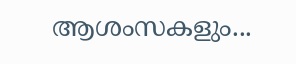ആശംസകളും...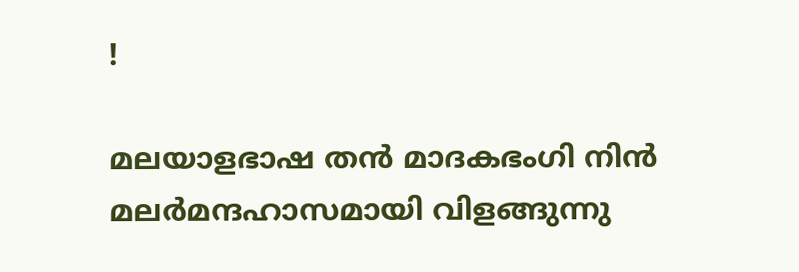!

മലയാളഭാഷ തൻ മാദകഭംഗി നിൻ മലർമന്ദഹാസമായി വിളങ്ങുന്നു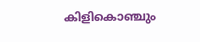കിളികൊഞ്ചും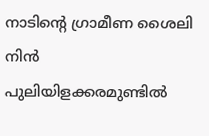നാടിന്റെ ഗ്രാമീണ ശൈലി നിൻ പുലിയിളക്കരമുണ്ടിൽ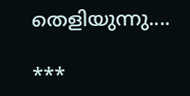തെളിയുന്നു....

***